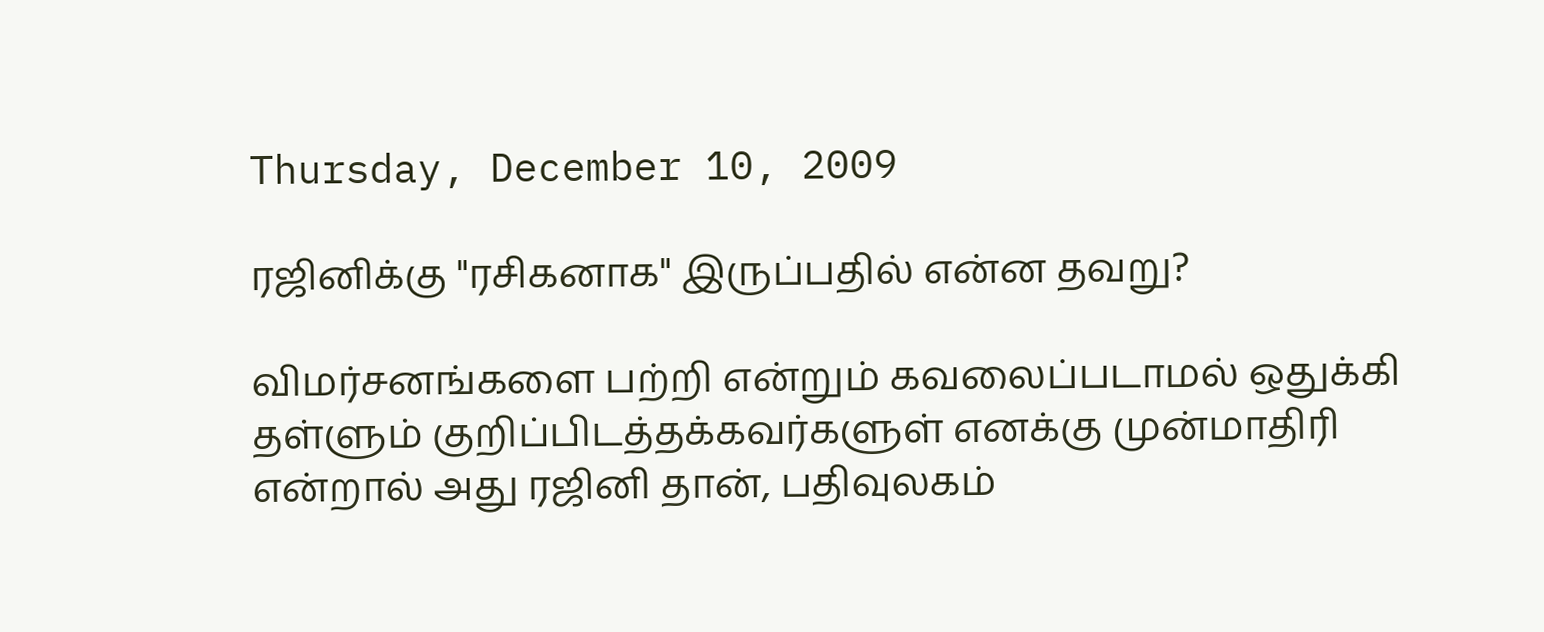Thursday, December 10, 2009

ரஜினிக்கு "ரசிகனாக" இருப்பதில் என்ன தவறு?

விமர்சனங்களை பற்றி என்றும் கவலைப்படாமல் ஒதுக்கி தள்ளும் குறிப்பிடத்தக்கவர்களுள் எனக்கு முன்மாதிரி என்றால் அது ரஜினி தான், பதிவுலகம்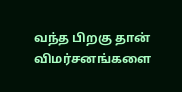வந்த பிறகு தான் விமர்சனங்களை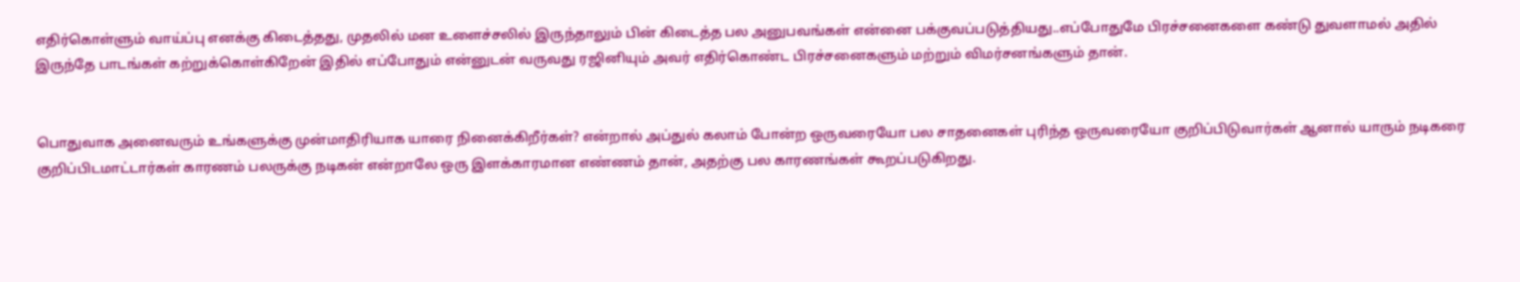எதிர்கொள்ளும் வாய்ப்பு எனக்கு கிடைத்தது, முதலில் மன உளைச்சலில் இருந்தாலும் பின் கிடைத்த பல அனுபவங்கள் என்னை பக்குவப்படுத்தியது..எப்போதுமே பிரச்சனைகளை கண்டு துவளாமல் அதில் இருந்தே பாடங்கள் கற்றுக்கொள்கிறேன் இதில் எப்போதும் என்னுடன் வருவது ரஜினியும் அவர் எதிர்கொண்ட பிரச்சனைகளும் மற்றும் விமர்சனங்களும் தான்.


பொதுவாக அனைவரும் உங்களுக்கு முன்மாதிரியாக யாரை நினைக்கிறீர்கள்? என்றால் அப்துல் கலாம் போன்ற ஒருவரையோ பல சாதனைகள் புரிந்த ஒருவரையோ குறிப்பிடுவார்கள் ஆனால் யாரும் நடிகரை குறிப்பிடமாட்டார்கள் காரணம் பலருக்கு நடிகன் என்றாலே ஒரு இளக்காரமான எண்ணம் தான், அதற்கு பல காரணங்கள் கூறப்படுகிறது.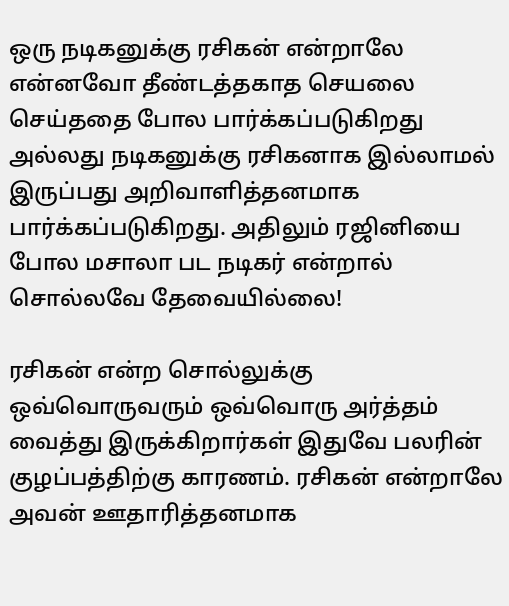ஒரு நடிகனுக்கு ரசிகன் என்றாலே என்னவோ தீண்டத்தகாத செயலை செய்ததை போல பார்க்கப்படுகிறது அல்லது நடிகனுக்கு ரசிகனாக இல்லாமல் இருப்பது அறிவாளித்தனமாக பார்க்கப்படுகிறது. அதிலும் ரஜினியை போல மசாலா பட நடிகர் என்றால் சொல்லவே தேவையில்லை!

ரசிகன் என்ற சொல்லுக்கு ஒவ்வொருவரும் ஒவ்வொரு அர்த்தம் வைத்து இருக்கிறார்கள் இதுவே பலரின் குழப்பத்திற்கு காரணம். ரசிகன் என்றாலே அவன் ஊதாரித்தனமாக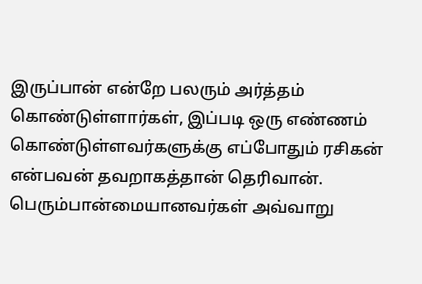இருப்பான் என்றே பலரும் அர்த்தம் கொண்டுள்ளார்கள், இப்படி ஒரு எண்ணம் கொண்டுள்ளவர்களுக்கு எப்போதும் ரசிகன் என்பவன் தவறாகத்தான் தெரிவான். பெரும்பான்மையானவர்கள் அவ்வாறு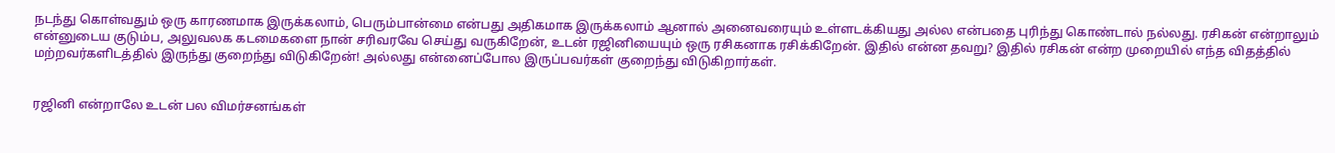நடந்து கொள்வதும் ஒரு காரணமாக இருக்கலாம், பெரும்பான்மை என்பது அதிகமாக இருக்கலாம் ஆனால் அனைவரையும் உள்ளடக்கியது அல்ல என்பதை புரிந்து கொண்டால் நல்லது. ரசிகன் என்றாலும் என்னுடைய குடும்ப, அலுவலக கடமைகளை நான் சரிவரவே செய்து வருகிறேன், உடன் ரஜினியையும் ஒரு ரசிகனாக ரசிக்கிறேன். இதில் என்ன தவறு? இதில் ரசிகன் என்ற முறையில் எந்த விதத்தில் மற்றவர்களிடத்தில் இருந்து குறைந்து விடுகிறேன்! அல்லது என்னைப்போல இருப்பவர்கள் குறைந்து விடுகிறார்கள்.


ரஜினி என்றாலே உடன் பல விமர்சனங்கள்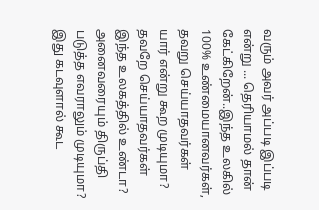வரும் அவர் அப்படி இப்படி என்று ... தெரியாமல் தான் கேட்கிறேன்..இந்த உலகில் 100% உண்மையானவர்கள், தவறு செய்யாதவர்கள் யார் என்று கூற முடியுமா? தவறே செய்யாதவர்கள் இந்த உலகத்தில் உண்டா? அனைவரையும் திருப்தி படுத்த எவராலும் முடியுமா? இது கடவுளால் கூட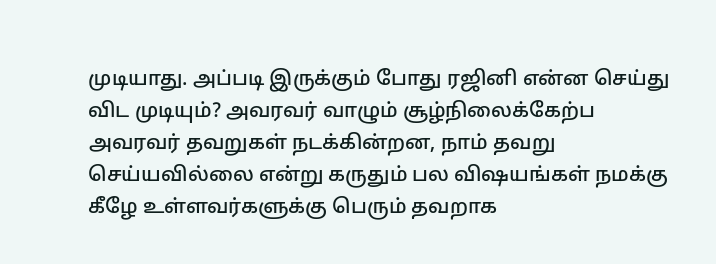முடியாது. அப்படி இருக்கும் போது ரஜினி என்ன செய்து விட முடியும்? அவரவர் வாழும் சூழ்நிலைக்கேற்ப அவரவர் தவறுகள் நடக்கின்றன, நாம் தவறு செய்யவில்லை என்று கருதும் பல விஷயங்கள் நமக்கு கீழே உள்ளவர்களுக்கு பெரும் தவறாக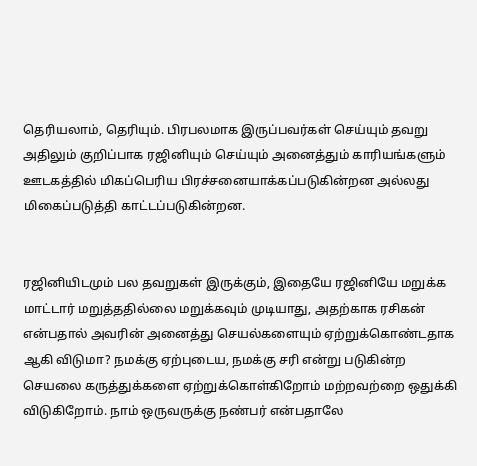தெரியலாம், தெரியும். பிரபலமாக இருப்பவர்கள் செய்யும் தவறு அதிலும் குறிப்பாக ரஜினியும் செய்யும் அனைத்தும் காரியங்களும் ஊடகத்தில் மிகப்பெரிய பிரச்சனையாக்கப்படுகின்றன அல்லது மிகைப்படுத்தி காட்டப்படுகின்றன.


ரஜினியிடமும் பல தவறுகள் இருக்கும், இதையே ரஜினியே மறுக்க மாட்டார் மறுத்ததில்லை மறுக்கவும் முடியாது, அதற்காக ரசிகன் என்பதால் அவரின் அனைத்து செயல்களையும் ஏற்றுக்கொண்டதாக ஆகி விடுமா? நமக்கு ஏற்புடைய, நமக்கு சரி என்று படுகின்ற செயலை கருத்துக்களை ஏற்றுக்கொள்கிறோம் மற்றவற்றை ஒதுக்கி விடுகிறோம். நாம் ஒருவருக்கு நண்பர் என்பதாலே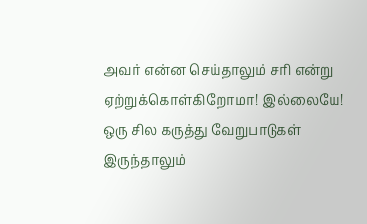அவர் என்ன செய்தாலும் சரி என்று ஏற்றுக்கொள்கிறோமா! இல்லையே! ஒரு சில கருத்து வேறுபாடுகள் இருந்தாலும்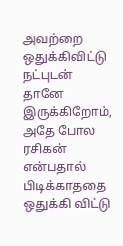அவற்றை ஒதுக்கிவிட்டு நட்புடன் தானே இருக்கிறோம், அதே போல ரசிகன் என்பதால் பிடிக்காததை ஒதுக்கி விட்டு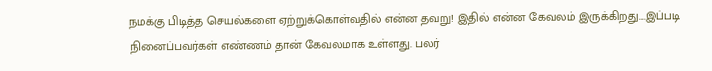நமக்கு பிடித்த செயல்களை ஏற்றுக்கொள்வதில் என்ன தவறு! இதில் என்ன கேவலம் இருக்கிறது....இப்படி நினைப்பவர்கள் எண்ணம் தான் கேவலமாக உள்ளது. பலர்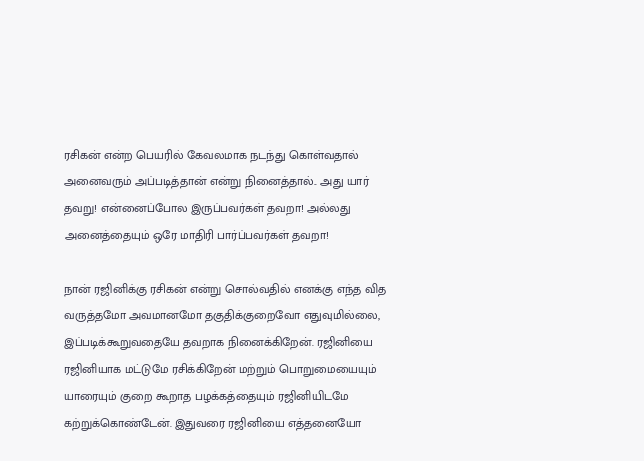ரசிகன் என்ற பெயரில் கேவலமாக நடந்து கொள்வதால் அனைவரும் அப்படித்தான் என்று நினைத்தால்.. அது யார் தவறு! என்னைப்போல இருப்பவர்கள் தவறா! அல்லது அனைத்தையும் ஒரே மாதிரி பார்ப்பவர்கள் தவறா!

நான் ரஜினிக்கு ரசிகன் என்று சொல்வதில் எனக்கு எந்த வித வருத்தமோ அவமானமோ தகுதிக்குறைவோ எதுவுமில்லை, இப்படிக்கூறுவதையே தவறாக நினைக்கிறேன். ரஜினியை ரஜினியாக மட்டுமே ரசிக்கிறேன் மற்றும் பொறுமையையும் யாரையும் குறை கூறாத பழக்கத்தையும் ரஜினியிடமே கற்றுக்கொண்டேன். இதுவரை ரஜினியை எத்தனையோ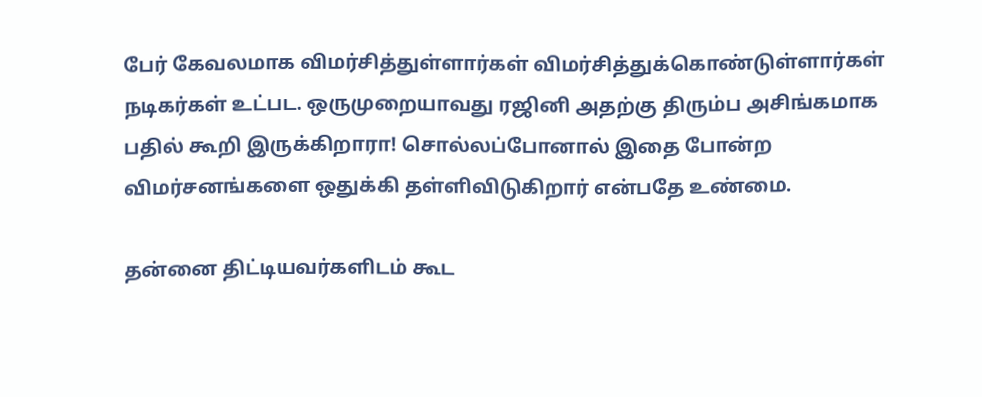பேர் கேவலமாக விமர்சித்துள்ளார்கள் விமர்சித்துக்கொண்டுள்ளார்கள் நடிகர்கள் உட்பட. ஒருமுறையாவது ரஜினி அதற்கு திரும்ப அசிங்கமாக பதில் கூறி இருக்கிறாரா! சொல்லப்போனால் இதை போன்ற விமர்சனங்களை ஒதுக்கி தள்ளிவிடுகிறார் என்பதே உண்மை.

தன்னை திட்டியவர்களிடம் கூட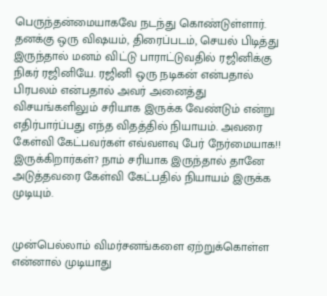பெருந்தன்மையாகவே நடந்து கொண்டுள்ளார். தனக்கு ஒரு விஷயம், திரைப்படம், செயல் பிடித்து இருந்தால் மனம் விட்டு பாராட்டுவதில் ரஜினிக்கு நிகர் ரஜினியே. ரஜினி ஒரு நடிகன் என்பதால் பிரபலம் என்பதால் அவர் அனைத்து விசயங்களிலும் சரியாக இருக்க வேண்டும் என்று எதிர்பார்ப்பது எந்த விதத்தில் நியாயம். அவரை கேள்வி கேட்பவர்கள் எவ்வளவு பேர் நேர்மையாக!! இருக்கிறார்கள்? நாம் சரியாக இருந்தால் தானே அடுத்தவரை கேள்வி கேட்பதில் நியாயம் இருக்க முடியும்.


முன்பெல்லாம் விமர்சனங்களை ஏற்றுக்கொள்ள என்னால் முடியாது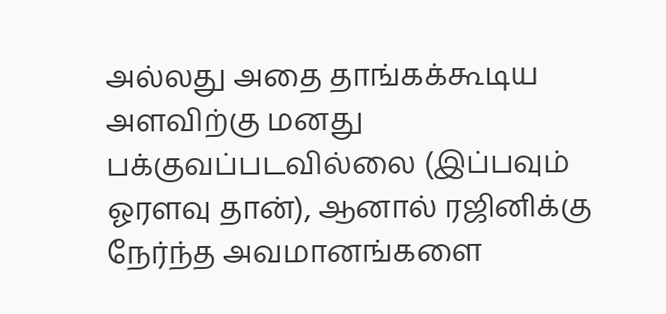அல்லது அதை தாங்கக்கூடிய அளவிற்கு மனது பக்குவப்படவில்லை (இப்பவும் ஓரளவு தான்), ஆனால் ரஜினிக்கு நேர்ந்த அவமானங்களை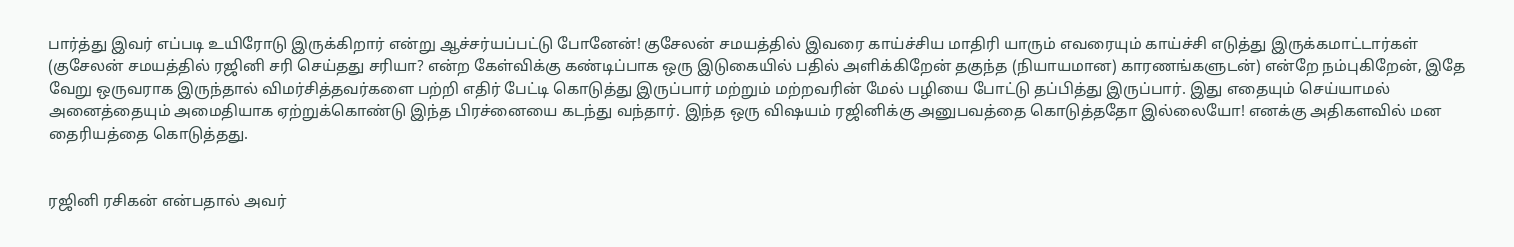பார்த்து இவர் எப்படி உயிரோடு இருக்கிறார் என்று ஆச்சர்யப்பட்டு போனேன்! குசேலன் சமயத்தில் இவரை காய்ச்சிய மாதிரி யாரும் எவரையும் காய்ச்சி எடுத்து இருக்கமாட்டார்கள் (குசேலன் சமயத்தில் ரஜினி சரி செய்தது சரியா? என்ற கேள்விக்கு கண்டிப்பாக ஒரு இடுகையில் பதில் அளிக்கிறேன் தகுந்த (நியாயமான) காரணங்களுடன்) என்றே நம்புகிறேன், இதே வேறு ஒருவராக இருந்தால் விமர்சித்தவர்களை பற்றி எதிர் பேட்டி கொடுத்து இருப்பார் மற்றும் மற்றவரின் மேல் பழியை போட்டு தப்பித்து இருப்பார். இது எதையும் செய்யாமல் அனைத்தையும் அமைதியாக ஏற்றுக்கொண்டு இந்த பிரச்னையை கடந்து வந்தார். இந்த ஒரு விஷயம் ரஜினிக்கு அனுபவத்தை கொடுத்ததோ இல்லையோ! எனக்கு அதிகளவில் மன தைரியத்தை கொடுத்தது.


ரஜினி ரசிகன் என்பதால் அவர்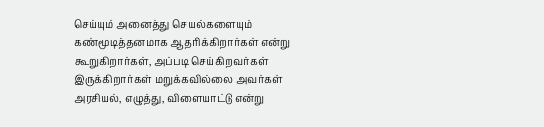செய்யும் அனைத்து செயல்களையும் கண்மூடித்தனமாக ஆதரிக்கிறார்கள் என்று கூறுகிறார்கள், அப்படி செய்கிறவர்கள் இருக்கிறார்கள் மறுக்கவில்லை அவர்கள் அரசியல், எழுத்து, விளையாட்டு என்று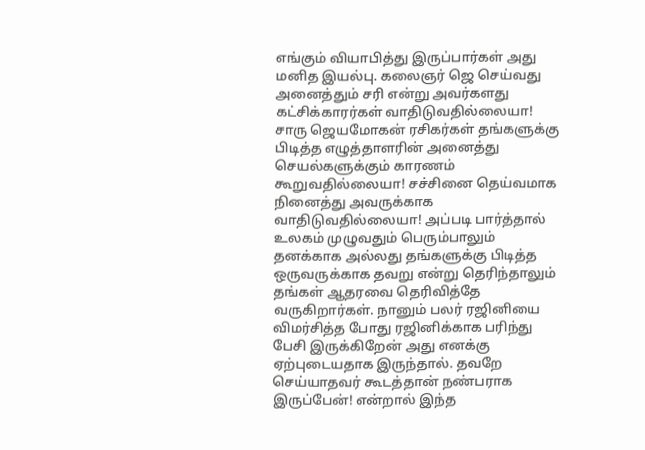எங்கும் வியாபித்து இருப்பார்கள் அது மனித இயல்பு. கலைஞர் ஜெ செய்வது அனைத்தும் சரி என்று அவர்களது கட்சிக்காரர்கள் வாதிடுவதில்லையா! சாரு ஜெயமோகன் ரசிகர்கள் தங்களுக்கு பிடித்த எழுத்தாளரின் அனைத்து செயல்களுக்கும் காரணம் கூறுவதில்லையா! சச்சினை தெய்வமாக நினைத்து அவருக்காக வாதிடுவதில்லையா! அப்படி பார்த்தால் உலகம் முழுவதும் பெரும்பாலும் தனக்காக அல்லது தங்களுக்கு பிடித்த ஒருவருக்காக தவறு என்று தெரிந்தாலும் தங்கள் ஆதரவை தெரிவித்தே வருகிறார்கள். நானும் பலர் ரஜினியை விமர்சித்த போது ரஜினிக்காக பரிந்து பேசி இருக்கிறேன் அது எனக்கு ஏற்புடையதாக இருந்தால். தவறே செய்யாதவர் கூடத்தான் நண்பராக இருப்பேன்! என்றால் இந்த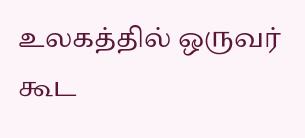உலகத்தில் ஒருவர் கூட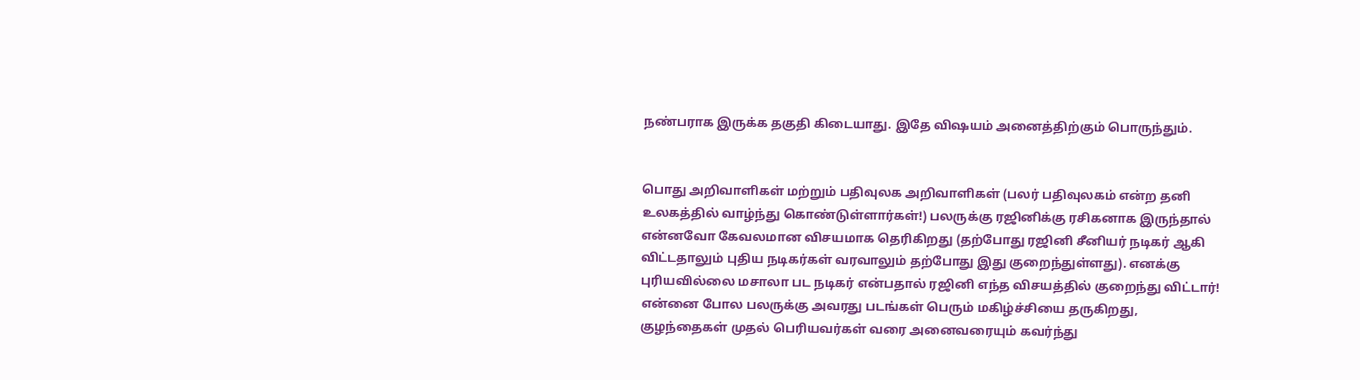நண்பராக இருக்க தகுதி கிடையாது. இதே விஷயம் அனைத்திற்கும் பொருந்தும்.


பொது அறிவாளிகள் மற்றும் பதிவுலக அறிவாளிகள் (பலர் பதிவுலகம் என்ற தனி உலகத்தில் வாழ்ந்து கொண்டுள்ளார்கள்!) பலருக்கு ரஜினிக்கு ரசிகனாக இருந்தால் என்னவோ கேவலமான விசயமாக தெரிகிறது (தற்போது ரஜினி சீனியர் நடிகர் ஆகி விட்டதாலும் புதிய நடிகர்கள் வரவாலும் தற்போது இது குறைந்துள்ளது). எனக்கு புரியவில்லை மசாலா பட நடிகர் என்பதால் ரஜினி எந்த விசயத்தில் குறைந்து விட்டார்! என்னை போல பலருக்கு அவரது படங்கள் பெரும் மகிழ்ச்சியை தருகிறது, குழந்தைகள் முதல் பெரியவர்கள் வரை அனைவரையும் கவர்ந்து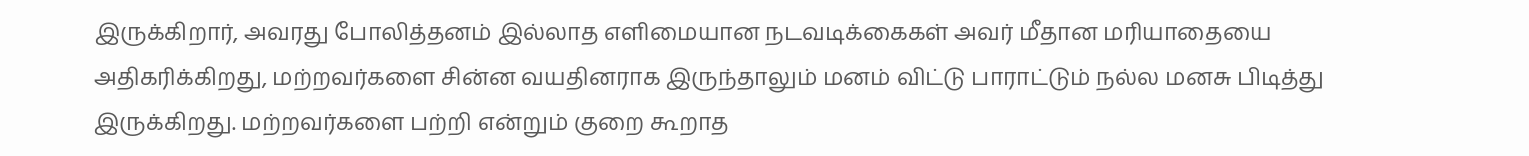இருக்கிறார், அவரது போலித்தனம் இல்லாத எளிமையான நடவடிக்கைகள் அவர் மீதான மரியாதையை அதிகரிக்கிறது, மற்றவர்களை சின்ன வயதினராக இருந்தாலும் மனம் விட்டு பாராட்டும் நல்ல மனசு பிடித்து இருக்கிறது. மற்றவர்களை பற்றி என்றும் குறை கூறாத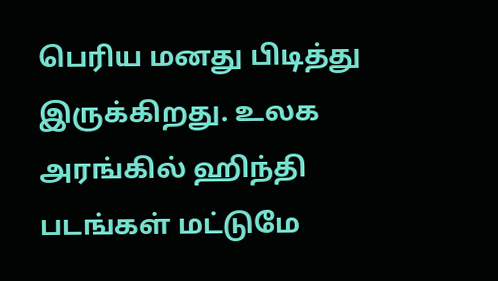பெரிய மனது பிடித்து இருக்கிறது. உலக அரங்கில் ஹிந்தி படங்கள் மட்டுமே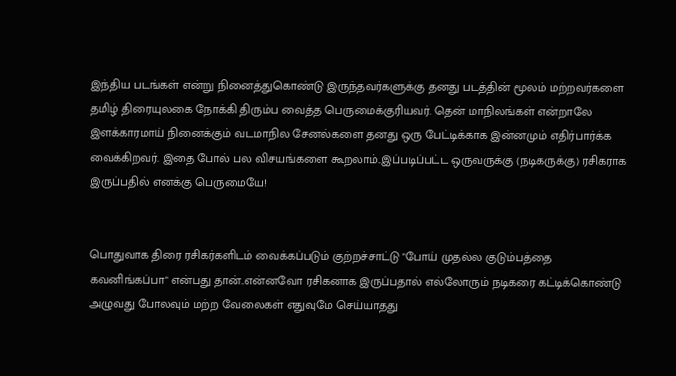இந்திய படங்கள் என்று நினைத்துகொண்டு இருந்தவர்களுக்கு தனது படத்தின் மூலம் மற்றவர்களை தமிழ் திரையுலகை நோக்கி திரும்ப வைத்த பெருமைக்குரியவர். தென் மாநிலங்கள் என்றாலே இளக்காரமாய் நினைக்கும் வடமாநில சேனல்களை தனது ஒரு பேட்டிக்காக இன்னமும் எதிர்பார்க்க வைக்கிறவர். இதை போல் பல விசயங்களை கூறலாம்..இப்படிப்பட்ட ஒருவருக்கு (நடிகருக்கு) ரசிகராக இருப்பதில் எனக்கு பெருமையே!


பொதுவாக திரை ரசிகர்களிடம் வைக்கப்படும் குற்றச்சாட்டு "போய் முதல்ல குடும்பத்தை கவனிங்கப்பா" என்பது தான்..என்னவோ ரசிகனாக இருப்பதால் எல்லோரும் நடிகரை கட்டிக்கொண்டு அழுவது போலவும் மற்ற வேலைகள் எதுவுமே செய்யாதது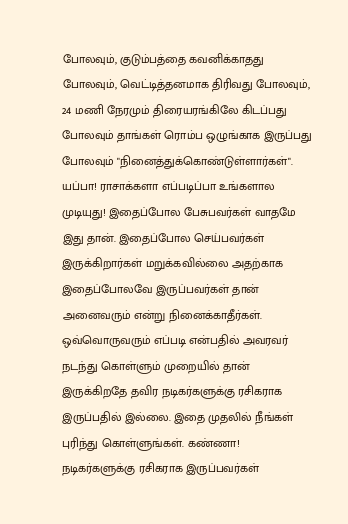போலவும், குடும்பத்தை கவனிக்காதது போலவும், வெட்டித்தனமாக திரிவது போலவும், 24 மணி நேரமும் திரையரங்கிலே கிடப்பது போலவும் தாங்கள் ரொம்ப ஒழுங்காக இருப்பது போலவும் "நினைத்துக்கொண்டுள்ளார்கள்". யப்பா! ராசாக்களா எப்படிப்பா உங்களால முடியுது! இதைப்போல பேசுபவர்கள் வாதமே இது தான். இதைப்போல செய்பவர்கள் இருக்கிறார்கள் மறுக்கவில்லை அதற்காக இதைப்போலவே இருப்பவர்கள் தான் அனைவரும் என்று நினைக்காதீர்கள். ஒவ்வொருவரும் எப்படி என்பதில் அவரவர் நடந்து கொள்ளும் முறையில் தான் இருக்கிறதே தவிர நடிகர்களுக்கு ரசிகராக இருப்பதில் இல்லை. இதை முதலில் நீங்கள் புரிந்து கொள்ளுங்கள். கண்ணா! நடிகர்களுக்கு ரசிகராக இருப்பவர்கள்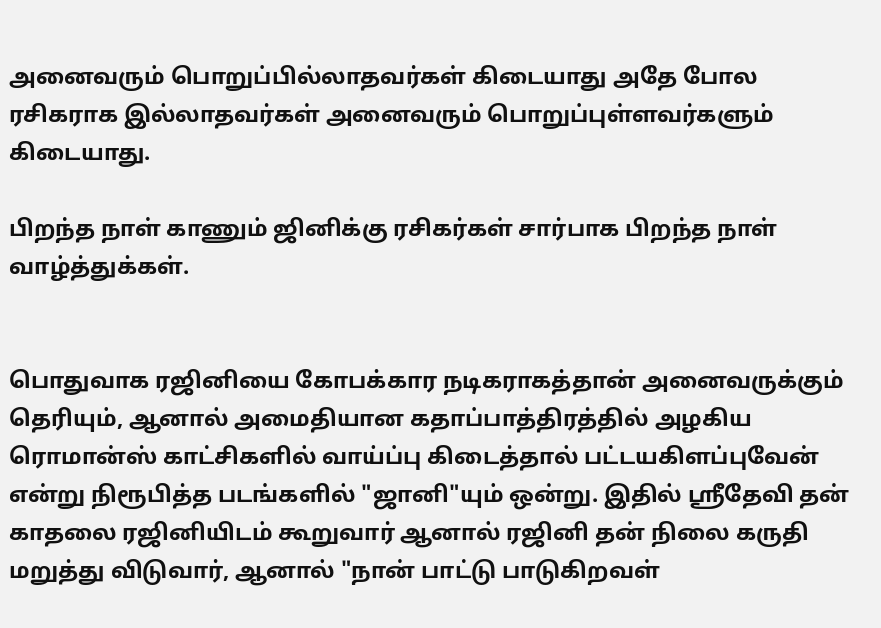அனைவரும் பொறுப்பில்லாதவர்கள் கிடையாது அதே போல ரசிகராக இல்லாதவர்கள் அனைவரும் பொறுப்புள்ளவர்களும் கிடையாது.

பிறந்த நாள் காணும் ஜினிக்கு ரசிகர்கள் சார்பாக பிறந்த நாள் வாழ்த்துக்கள்.


பொதுவாக ரஜினியை கோபக்கார நடிகராகத்தான் அனைவருக்கும் தெரியும், ஆனால் அமைதியான கதாப்பாத்திரத்தில் அழகிய ரொமான்ஸ் காட்சிகளில் வாய்ப்பு கிடைத்தால் பட்டயகிளப்புவேன் என்று நிரூபித்த படங்களில் "ஜானி"யும் ஒன்று. இதில் ஸ்ரீதேவி தன் காதலை ரஜினியிடம் கூறுவார் ஆனால் ரஜினி தன் நிலை கருதி மறுத்து விடுவார், ஆனால் "நான் பாட்டு பாடுகிறவள்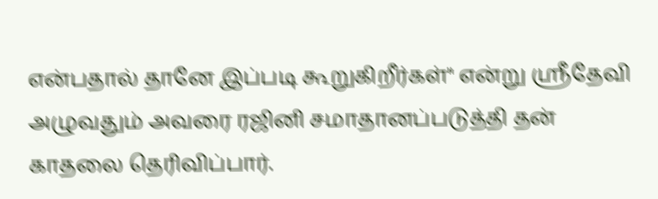என்பதால் தானே இப்படி கூறுகிறீர்கள்" என்று ஸ்ரீதேவி அழுவதும் அவரை ரஜினி சமாதானப்படுத்தி தன் காதலை தெரிவிப்பார்.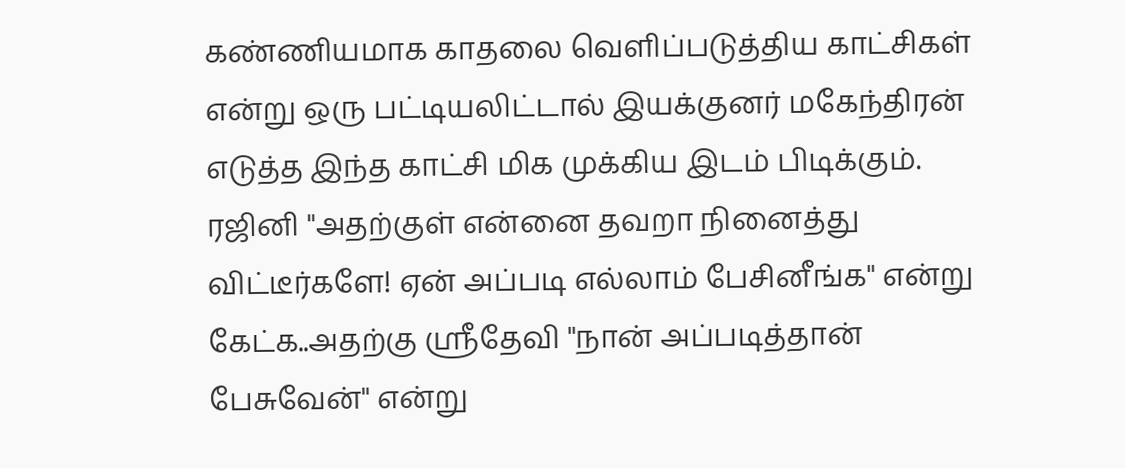கண்ணியமாக காதலை வெளிப்படுத்திய காட்சிகள் என்று ஒரு பட்டியலிட்டால் இயக்குனர் மகேந்திரன் எடுத்த இந்த காட்சி மிக முக்கிய இடம் பிடிக்கும். ரஜினி "அதற்குள் என்னை தவறா நினைத்து விட்டீர்களே! ஏன் அப்படி எல்லாம் பேசினீங்க" என்று கேட்க..அதற்கு ஸ்ரீதேவி "நான் அப்படித்தான் பேசுவேன்" என்று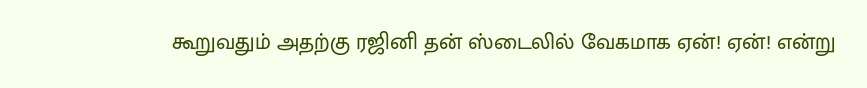கூறுவதும் அதற்கு ரஜினி தன் ஸ்டைலில் வேகமாக ஏன்! ஏன்! என்று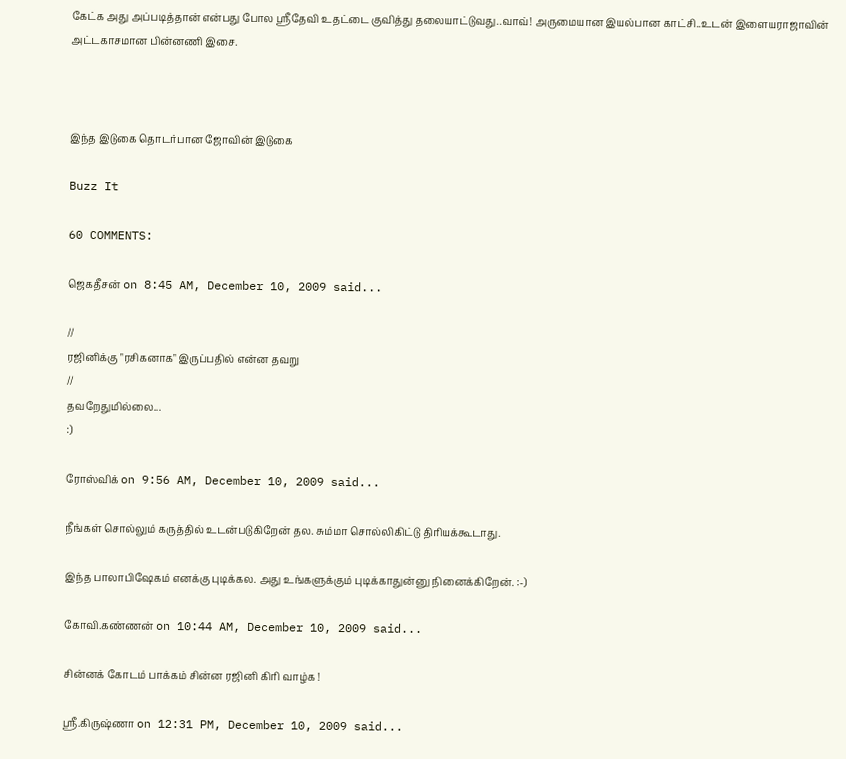கேட்க அது அப்படித்தான் என்பது போல ஸ்ரீதேவி உதட்டை குவித்து தலையாட்டுவது..வாவ்! அருமையான இயல்பான காட்சி..உடன் இளையராஜாவின் அட்டகாசமான பின்னணி இசை.



இந்த இடுகை தொடர்பான ஜோவின் இடுகை

Buzz It

60 COMMENTS:

ஜெகதீசன் on 8:45 AM, December 10, 2009 said...

//
ரஜினிக்கு "ரசிகனாக" இருப்பதில் என்ன தவறு
//
தவறேதுமில்லை...
:)

ரோஸ்விக் on 9:56 AM, December 10, 2009 said...

நீங்கள் சொல்லும் கருத்தில் உடன்படுகிறேன் தல. சும்மா சொல்லிகிட்டு திரியக்கூடாது.

இந்த பாலாபிஷேகம் எனக்கு புடிக்கல. அது உங்களுக்கும் புடிக்காதுன்னு நினைக்கிறேன். :-)

கோவி.கண்ணன் on 10:44 AM, December 10, 2009 said...

சின்னக் கோடம் பாக்கம் சின்ன ரஜினி கிரி வாழ்க !

ஸ்ரீ.கிருஷ்ணா on 12:31 PM, December 10, 2009 said...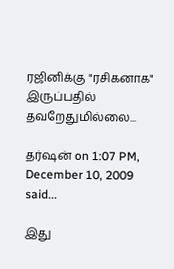ரஜினிக்கு "ரசிகனாக" இருப்பதில்
தவறேதுமில்லை...

தர்ஷன் on 1:07 PM, December 10, 2009 said...

இது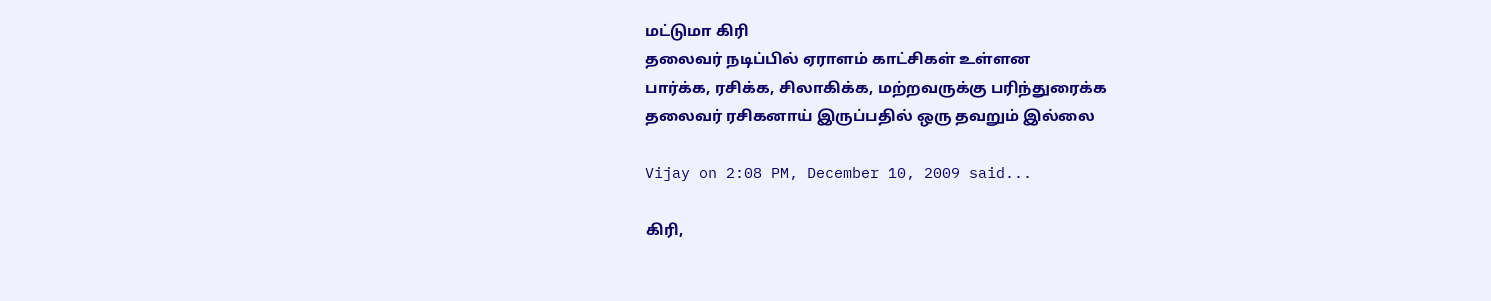மட்டுமா கிரி
தலைவர் நடிப்பில் ஏராளம் காட்சிகள் உள்ளன
பார்க்க, ரசிக்க, சிலாகிக்க, மற்றவருக்கு பரிந்துரைக்க
தலைவர் ரசிகனாய் இருப்பதில் ஒரு தவறும் இல்லை

Vijay on 2:08 PM, December 10, 2009 said...

கிரி,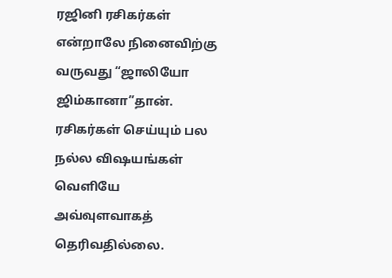ரஜினி ரசிகர்கள் என்றாலே நினைவிற்கு வருவது “ஜாலியோ ஜிம்கானா”தான்.
ரசிகர்கள் செய்யும் பல நல்ல விஷயங்கள் வெளியே அவ்வுளவாகத் தெரிவதில்லை.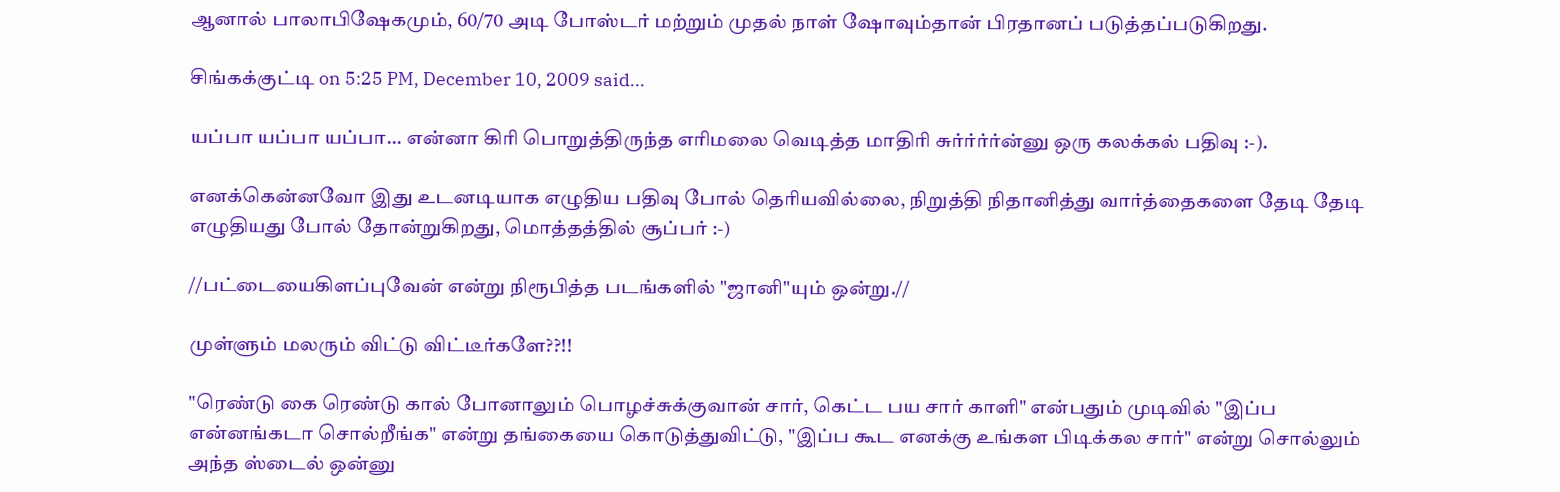ஆனால் பாலாபிஷேகமும், 60/70 அடி போஸ்டர் மற்றும் முதல் நாள் ஷோவும்தான் பிரதானப் படுத்தப்படுகிறது.

சிங்கக்குட்டி on 5:25 PM, December 10, 2009 said...

யப்பா யப்பா யப்பா... என்னா கிரி பொறுத்திருந்த எரிமலை வெடித்த மாதிரி சுர்ர்ர்ர்ன்னு ஒரு கலக்கல் பதிவு :-).

எனக்கென்னவோ இது உடனடியாக எழுதிய பதிவு போல் தெரியவில்லை, நிறுத்தி நிதானித்து வார்த்தைகளை தேடி தேடி எழுதியது போல் தோன்றுகிறது, மொத்தத்தில் சூப்பர் :-)

//பட்டையைகிளப்புவேன் என்று நிரூபித்த படங்களில் "ஜானி"யும் ஒன்று.//

முள்ளும் மலரும் விட்டு விட்டீர்களே??!!

"ரெண்டு கை ரெண்டு கால் போனாலும் பொழச்சுக்குவான் சார், கெட்ட பய சார் காளி" என்பதும் முடிவில் "இப்ப என்னங்கடா சொல்றீங்க" என்று தங்கையை கொடுத்துவிட்டு, "இப்ப கூட எனக்கு உங்கள பிடிக்கல சார்" என்று சொல்லும் அந்த ஸ்டைல் ஒன்னு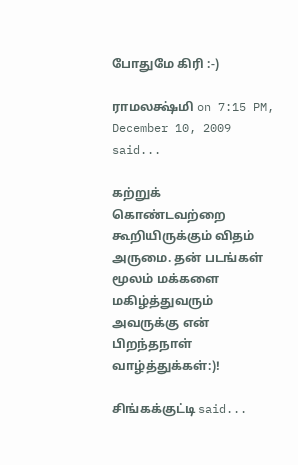போதுமே கிரி :-)

ராமலக்ஷ்மி on 7:15 PM, December 10, 2009 said...

கற்றுக் கொண்டவற்றை கூறியிருக்கும் விதம் அருமை. தன் படங்கள் மூலம் மக்களை மகிழ்த்துவரும் அவருக்கு என் பிறந்தநாள் வாழ்த்துக்கள்:)!

சிங்கக்குட்டி said...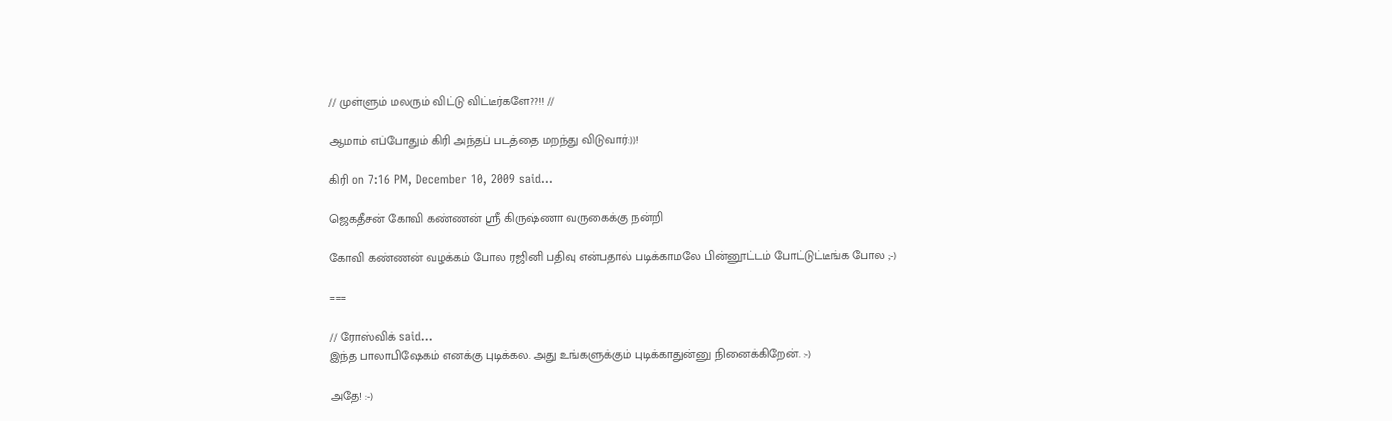// முள்ளும் மலரும் விட்டு விட்டீர்களே??!! //

ஆமாம் எப்போதும் கிரி அந்தப் படத்தை மறந்து விடுவார்:))!

கிரி on 7:16 PM, December 10, 2009 said...

ஜெகதீசன் கோவி கண்ணன் ஸ்ரீ கிருஷ்ணா வருகைக்கு நன்றி

கோவி கண்ணன் வழக்கம் போல ரஜினி பதிவு என்பதால் படிக்காமலே பின்னூட்டம் போட்டுட்டீங்க போல ;-)

===

// ரோஸ்விக் said...
இந்த பாலாபிஷேகம் எனக்கு புடிக்கல. அது உங்களுக்கும் புடிக்காதுன்னு நினைக்கிறேன். :-)

அதே! :-)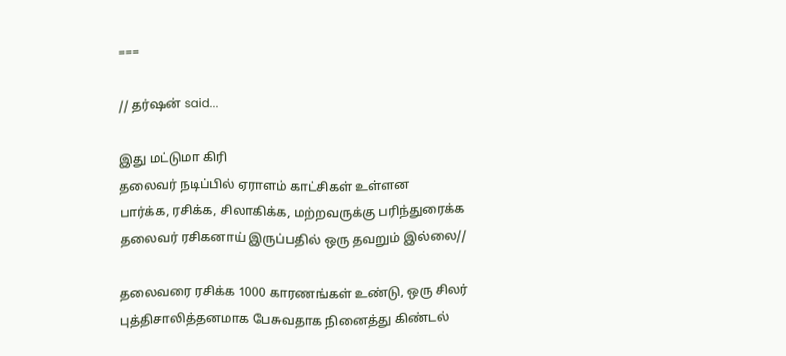===

// தர்ஷன் said...

இது மட்டுமா கிரி
தலைவர் நடிப்பில் ஏராளம் காட்சிகள் உள்ளன
பார்க்க, ரசிக்க, சிலாகிக்க, மற்றவருக்கு பரிந்துரைக்க
தலைவர் ரசிகனாய் இருப்பதில் ஒரு தவறும் இல்லை//

தலைவரை ரசிக்க 1000 காரணங்கள் உண்டு, ஒரு சிலர் புத்திசாலித்தனமாக பேசுவதாக நினைத்து கிண்டல்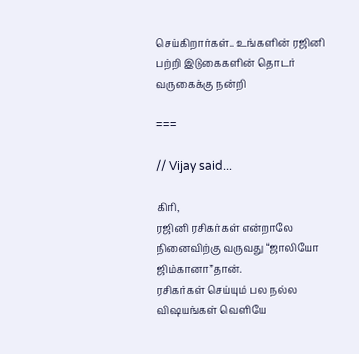செய்கிறார்கள்.. உங்களின் ரஜினி பற்றி இடுகைகளின் தொடர் வருகைக்கு நன்றி

===

// Vijay said...

கிரி,
ரஜினி ரசிகர்கள் என்றாலே நினைவிற்கு வருவது “ஜாலியோ ஜிம்கானா”தான்.
ரசிகர்கள் செய்யும் பல நல்ல விஷயங்கள் வெளியே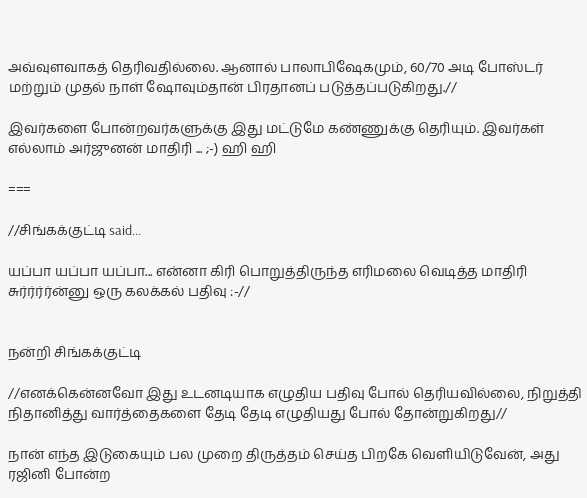அவ்வுளவாகத் தெரிவதில்லை. ஆனால் பாலாபிஷேகமும், 60/70 அடி போஸ்டர் மற்றும் முதல் நாள் ஷோவும்தான் பிரதானப் படுத்தப்படுகிறது.//

இவர்களை போன்றவர்களுக்கு இது மட்டுமே கண்ணுக்கு தெரியும். இவர்கள் எல்லாம் அர்ஜுனன் மாதிரி ... ;-) ஹி ஹி

===

//சிங்கக்குட்டி said...

யப்பா யப்பா யப்பா... என்னா கிரி பொறுத்திருந்த எரிமலை வெடித்த மாதிரி சுர்ர்ர்ர்ன்னு ஒரு கலக்கல் பதிவு :-//


நன்றி சிங்கக்குட்டி

//எனக்கென்னவோ இது உடனடியாக எழுதிய பதிவு போல் தெரியவில்லை, நிறுத்தி நிதானித்து வார்த்தைகளை தேடி தேடி எழுதியது போல் தோன்றுகிறது//

நான் எந்த இடுகையும் பல முறை திருத்தம் செய்த பிறகே வெளியிடுவேன், அது ரஜினி போன்ற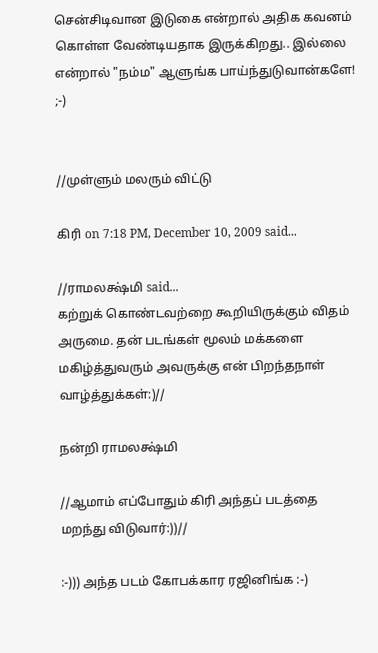சென்சிடிவான இடுகை என்றால் அதிக கவனம் கொள்ள வேண்டியதாக இருக்கிறது.. இல்லை என்றால் "நம்ம" ஆளுங்க பாய்ந்துடுவான்களே! ;-)


//முள்ளும் மலரும் விட்டு

கிரி on 7:18 PM, December 10, 2009 said...

//ராமலக்ஷ்மி said...
கற்றுக் கொண்டவற்றை கூறியிருக்கும் விதம் அருமை. தன் படங்கள் மூலம் மக்களை மகிழ்த்துவரும் அவருக்கு என் பிறந்தநாள் வாழ்த்துக்கள்:)//

நன்றி ராமலக்ஷ்மி

//ஆமாம் எப்போதும் கிரி அந்தப் படத்தை மறந்து விடுவார்:))//

:-))) அந்த படம் கோபக்கார ரஜினிங்க :-)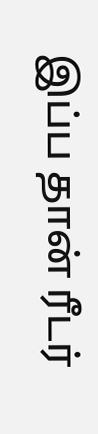இப்ப தான் ரீடர்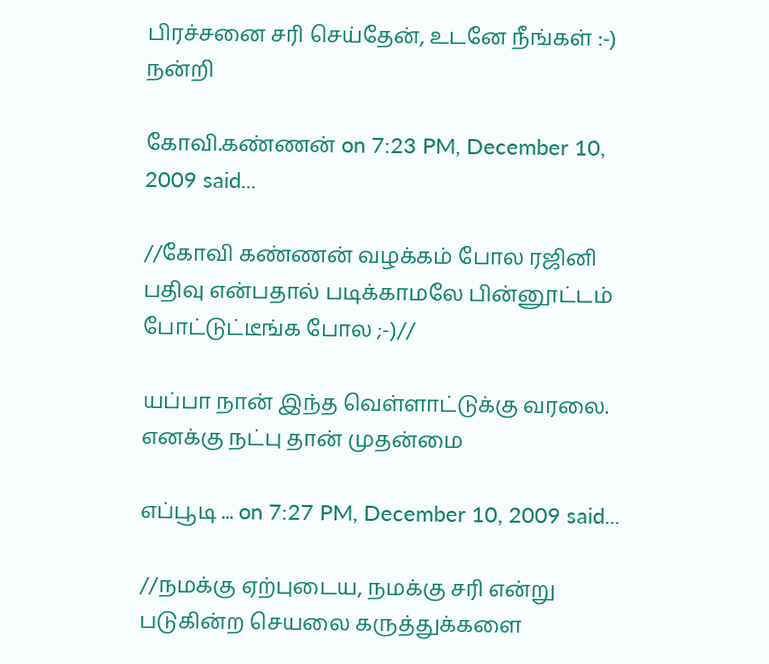பிரச்சனை சரி செய்தேன், உடனே நீங்கள் :-) நன்றி

கோவி.கண்ணன் on 7:23 PM, December 10, 2009 said...

//கோவி கண்ணன் வழக்கம் போல ரஜினி பதிவு என்பதால் படிக்காமலே பின்னூட்டம் போட்டுட்டீங்க போல ;-)//

யப்பா நான் இந்த வெள்ளாட்டுக்கு வரலை. எனக்கு நட்பு தான் முதன்மை

எப்பூடி ... on 7:27 PM, December 10, 2009 said...

//நமக்கு ஏற்புடைய, நமக்கு சரி என்று படுகின்ற செயலை கருத்துக்களை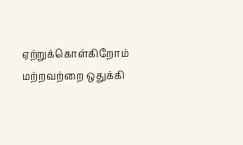ஏற்றுக்கொள்கிறோம் மற்றவற்றை ஒதுக்கி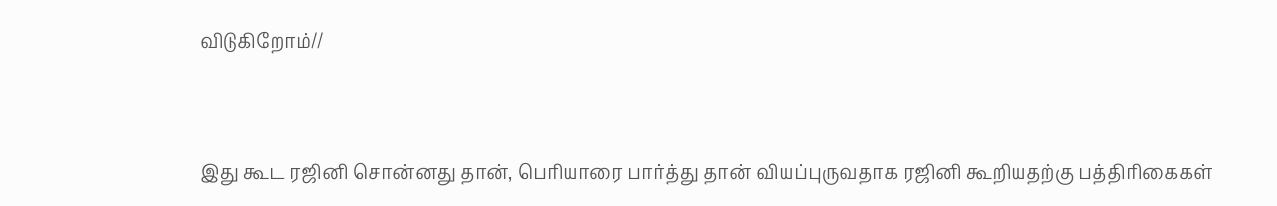விடுகிறோம்//



இது கூட ரஜினி சொன்னது தான், பெரியாரை பார்த்து தான் வியப்புருவதாக ரஜினி கூறியதற்கு பத்திரிகைகள்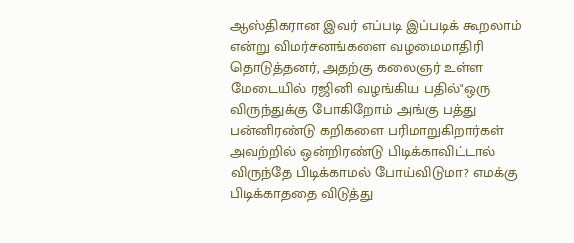ஆஸ்திகரான இவர் எப்படி இப்படிக் கூறலாம் என்று விமர்சனங்களை வழமைமாதிரி தொடுத்தனர், அதற்கு கலைஞர் உள்ள மேடையில் ரஜினி வழங்கிய பதில்"ஒரு விருந்துக்கு போகிறோம் அங்கு பத்து பன்னிரண்டு கறிகளை பரிமாறுகிறார்கள் அவற்றில் ஒன்றிரண்டு பிடிக்காவிட்டால் விருந்தே பிடிக்காமல் போய்விடுமா? எமக்கு பிடிக்காததை விடுத்து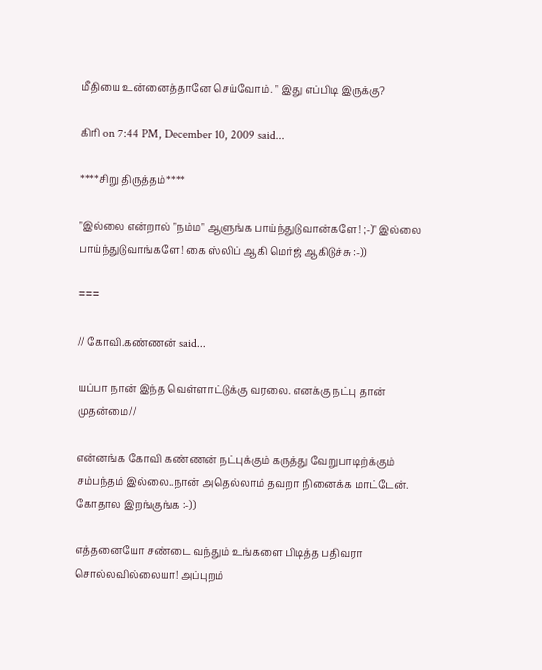மீதியை உன்னைத்தானே செய்வோம். " இது எப்பிடி இருக்கு?

கிரி on 7:44 PM, December 10, 2009 said...

****சிறு திருத்தம்****

"இல்லை என்றால் "நம்ம" ஆளுங்க பாய்ந்துடுவான்களே! ;-)" இல்லை பாய்ந்துடுவாங்களே! கை ஸ்லிப் ஆகி மெர்ஜ் ஆகிடுச்சு :-))

===

// கோவி.கண்ணன் said...

யப்பா நான் இந்த வெள்ளாட்டுக்கு வரலை. எனக்கு நட்பு தான் முதன்மை//

என்னங்க கோவி கண்ணன் நட்புக்கும் கருத்து வேறுபாடிற்க்கும் சம்பந்தம் இல்லை..நான் அதெல்லாம் தவறா நினைக்க மாட்டேன். கோதால இறங்குங்க :-))

எத்தனையோ சண்டை வந்தும் உங்களை பிடித்த பதிவரா சொல்லவில்லையா! அப்புறம்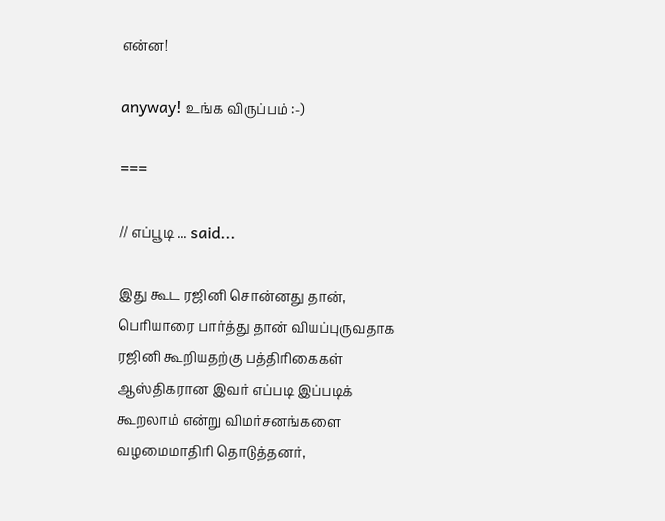என்ன!

anyway! உங்க விருப்பம் :-)

===

// எப்பூடி ... said...

இது கூட ரஜினி சொன்னது தான், பெரியாரை பார்த்து தான் வியப்புருவதாக ரஜினி கூறியதற்கு பத்திரிகைகள் ஆஸ்திகரான இவர் எப்படி இப்படிக் கூறலாம் என்று விமர்சனங்களை வழமைமாதிரி தொடுத்தனர்,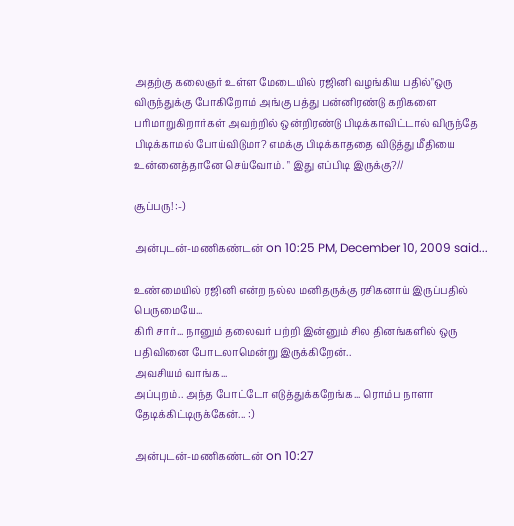அதற்கு கலைஞர் உள்ள மேடையில் ரஜினி வழங்கிய பதில்"ஒரு விருந்துக்கு போகிறோம் அங்கு பத்து பன்னிரண்டு கறிகளை பரிமாறுகிறார்கள் அவற்றில் ஒன்றிரண்டு பிடிக்காவிட்டால் விருந்தே பிடிக்காமல் போய்விடுமா? எமக்கு பிடிக்காததை விடுத்து மீதியை உன்னைத்தானே செய்வோம். " இது எப்பிடி இருக்கு?//

சூப்பரு! :-)

அன்புடன்-மணிகண்டன் on 10:25 PM, December 10, 2009 said...

உண்மையில் ரஜினி என்ற நல்ல மனிதருக்கு ரசிகனாய் இருப்பதில் பெருமையே...
கிரி சார்... நானும் தலைவர் பற்றி இன்னும் சில தினங்களில் ஒரு பதிவினை போடலாமென்று இருக்கிறேன்..
அவசியம் வாங்க...
அப்புறம்.. அந்த போட்டோ எடுத்துக்கறேங்க... ரொம்ப நாளா தேடிக்கிட்டிருக்கேன்... :)

அன்புடன்-மணிகண்டன் on 10:27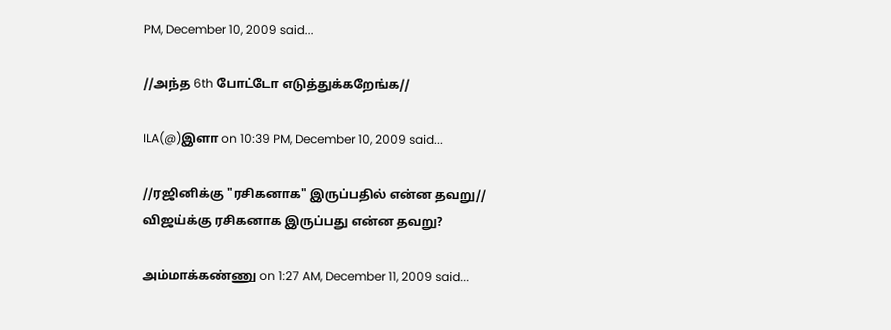PM, December 10, 2009 said...

//அந்த 6th போட்டோ எடுத்துக்கறேங்க//

ILA(@)இளா on 10:39 PM, December 10, 2009 said...

//ரஜினிக்கு "ரசிகனாக" இருப்பதில் என்ன தவறு//
விஜய்க்கு ரசிகனாக இருப்பது என்ன தவறு?

அம்மாக்கண்ணு on 1:27 AM, December 11, 2009 said...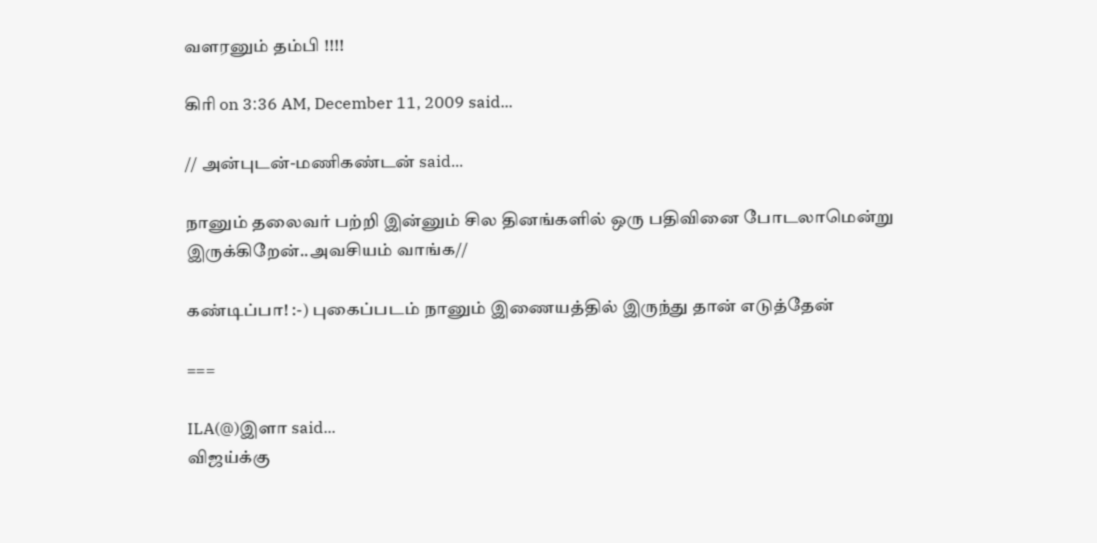வளரனும் தம்பி !!!!

கிரி on 3:36 AM, December 11, 2009 said...

// அன்புடன்-மணிகண்டன் said...

நானும் தலைவர் பற்றி இன்னும் சில தினங்களில் ஒரு பதிவினை போடலாமென்று இருக்கிறேன்..அவசியம் வாங்க//

கண்டிப்பா! :-) புகைப்படம் நானும் இணையத்தில் இருந்து தான் எடுத்தேன்

===

ILA(@)இளா said...
விஜய்க்கு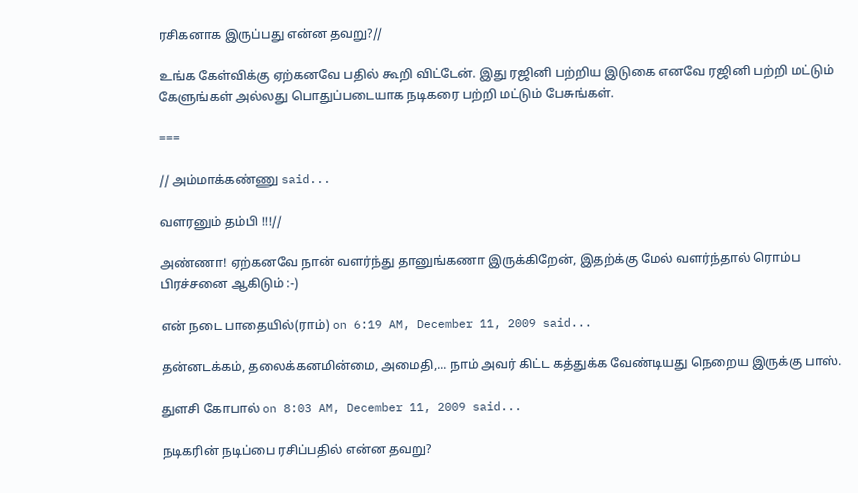ரசிகனாக இருப்பது என்ன தவறு?//

உங்க கேள்விக்கு ஏற்கனவே பதில் கூறி விட்டேன். இது ரஜினி பற்றிய இடுகை எனவே ரஜினி பற்றி மட்டும் கேளுங்கள் அல்லது பொதுப்படையாக நடிகரை பற்றி மட்டும் பேசுங்கள்.

===

// அம்மாக்கண்ணு said...

வளரனும் தம்பி !!!//

அண்ணா! ஏற்கனவே நான் வளர்ந்து தானுங்கணா இருக்கிறேன், இதற்க்கு மேல் வளர்ந்தால் ரொம்ப பிரச்சனை ஆகிடும் :-)

என் நடை பாதையில்(ராம்) on 6:19 AM, December 11, 2009 said...

தன்னடக்கம், தலைக்கனமின்மை, அமைதி,... நாம் அவர் கிட்ட கத்துக்க வேண்டியது நெறைய இருக்கு பாஸ்.

துளசி கோபால் on 8:03 AM, December 11, 2009 said...

நடிகரின் நடிப்பை ரசிப்பதில் என்ன தவறு?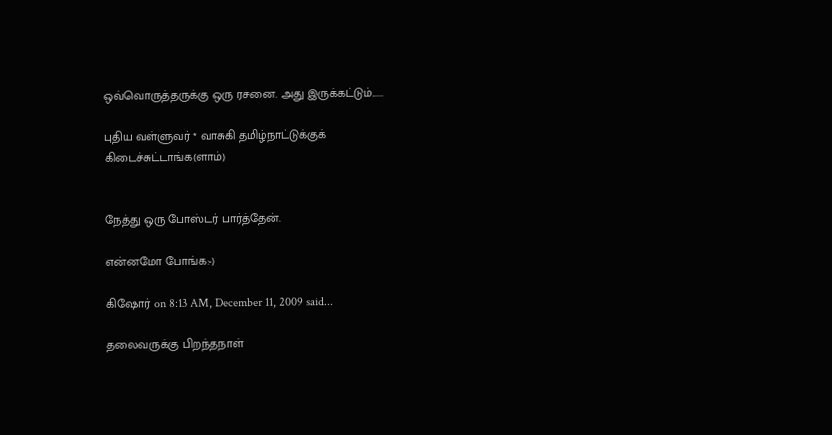ஒவ்வொருத்தருக்கு ஒரு ரசனை. அது இருக்கட்டும்......

புதிய வள்ளுவர் * வாசுகி தமிழ்நாட்டுக்குக் கிடைச்சுட்டாங்க(ளாம்)


நேத்து ஒரு போஸ்டர் பார்த்தேன்.

என்னமோ போங்க:-)

கிஷோர் on 8:13 AM, December 11, 2009 said...

தலைவருக்கு பிறந்தநாள்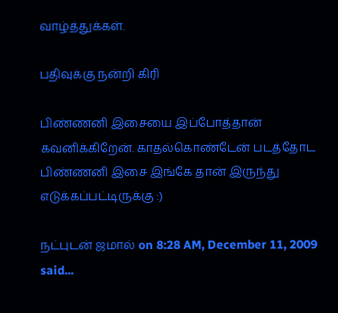வாழ்த்துக்கள்.

பதிவுக்கு நன்றி கிரி

பிண்ணனி இசையை இப்போத்தான் கவனிக்கிறேன். காதல்கொண்டேன் படத்தோட பிண்ணனி இசை இங்கே தான் இருந்து எடுக்கப்பட்டிருக்கு :)

நட்புடன் ஜமால் on 8:28 AM, December 11, 2009 said...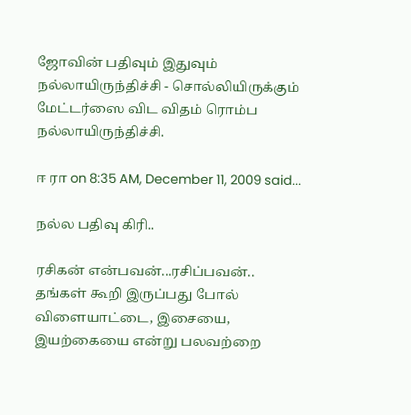ஜோவின் பதிவும் இதுவும் நல்லாயிருந்திச்சி - சொல்லியிருக்கும் மேட்டர்ஸை விட விதம் ரொம்ப நல்லாயிருந்திச்சி.

ஈ ரா on 8:35 AM, December 11, 2009 said...

நல்ல பதிவு கிரி..

ரசிகன் என்பவன்...ரசிப்பவன்.. தங்கள் கூறி இருப்பது போல் விளையாட்டை, இசையை, இயற்கையை என்று பலவற்றை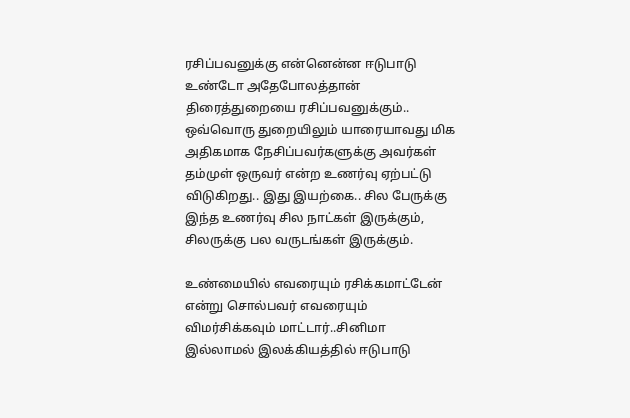ரசிப்பவனுக்கு என்னென்ன ஈடுபாடு உண்டோ அதேபோலத்தான் திரைத்துறையை ரசிப்பவனுக்கும்.. ஒவ்வொரு துறையிலும் யாரையாவது மிக அதிகமாக நேசிப்பவர்களுக்கு அவர்கள் தம்முள் ஒருவர் என்ற உணர்வு ஏற்பட்டு விடுகிறது.. இது இயற்கை.. சில பேருக்கு இந்த உணர்வு சில நாட்கள் இருக்கும், சிலருக்கு பல வருடங்கள் இருக்கும்.

உண்மையில் எவரையும் ரசிக்கமாட்டேன் என்று சொல்பவர் எவரையும் விமர்சிக்கவும் மாட்டார்..சினிமா இல்லாமல் இலக்கியத்தில் ஈடுபாடு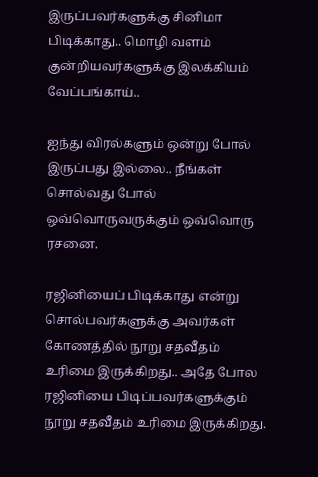இருப்பவர்களுக்கு சினிமா பிடிக்காது.. மொழி வளம் குன்றியவர்களுக்கு இலக்கியம் வேப்பங்காய்..

ஐந்து விரல்களும் ஒன்று போல் இருப்பது இல்லை.. நீங்கள் சொல்வது போல் ஒவ்வொருவருக்கும் ஒவ்வொரு ரசனை.

ரஜினியைப் பிடிக்காது என்று சொல்பவர்களுக்கு அவர்கள் கோணத்தில் நூறு சதவீதம் உரிமை இருக்கிறது.. அதே போல ரஜினியை பிடிப்பவர்களுக்கும் நூறு சதவீதம் உரிமை இருக்கிறது.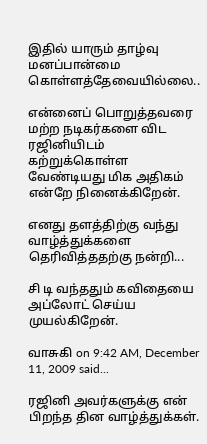இதில் யாரும் தாழ்வு மனப்பான்மை கொள்ளத்தேவையில்லை..

என்னைப் பொறுத்தவரை மற்ற நடிகர்களை விட ரஜினியிடம் கற்றுக்கொள்ள வேண்டியது மிக அதிகம் என்றே நினைக்கிறேன்.

எனது தளத்திற்கு வந்து வாழ்த்துக்களை தெரிவித்ததற்கு நன்றி...

சி டி வந்ததும் கவிதையை அப்லோட் செய்ய முயல்கிறேன்.

வாசுகி on 9:42 AM, December 11, 2009 said...

ரஜினி அவர்களுக்கு என் பிறந்த தின வாழ்த்துக்கள்.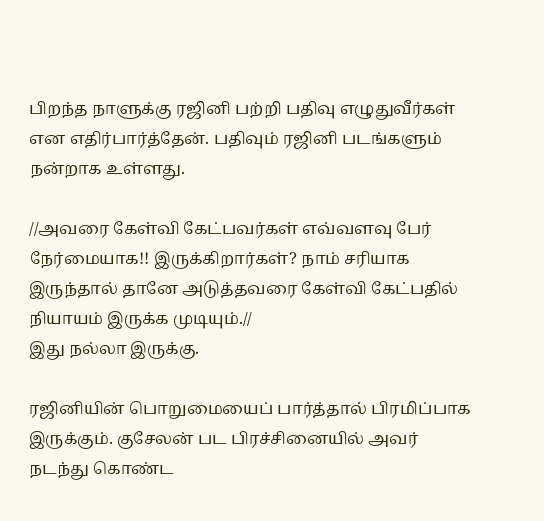பிறந்த நாளுக்கு ரஜினி பற்றி பதிவு எழுதுவீர்கள் என எதிர்பார்த்தேன். பதிவும் ரஜினி படங்களும் நன்றாக உள்ளது.

//அவரை கேள்வி கேட்பவர்கள் எவ்வளவு பேர் நேர்மையாக!! இருக்கிறார்கள்? நாம் சரியாக இருந்தால் தானே அடுத்தவரை கேள்வி கேட்பதில் நியாயம் இருக்க முடியும்.//
இது நல்லா இருக்கு.

ரஜினியின் பொறுமையைப் பார்த்தால் பிரமிப்பாக இருக்கும். குசேலன் பட பிரச்சினையில் அவர் நடந்து கொண்ட‌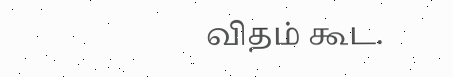விதம் கூட.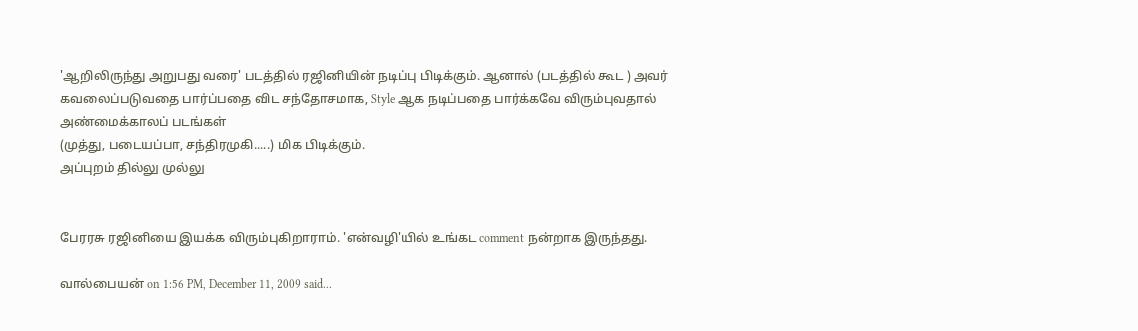'ஆறிலிருந்து அறுபது வரை' படத்தில் ரஜினியின் நடிப்பு பிடிக்கும். ஆனால் (படத்தில் கூட ) அவர் கவலைப்படுவதை பார்ப்பதை விட சந்தோசமாக, Style ஆக நடிப்பதை பார்க்கவே விரும்புவதால் அண்மைக்காலப் படங்கள்
(முத்து, படையப்பா, சந்திரமுகி.....) மிக பிடிக்கும்.
அப்புறம் தில்லு முல்லு


பேரரசு ரஜினியை இயக்க விரும்புகிறாராம். 'என்வழி'யில் உங்கட comment நன்றாக இருந்தது.

வால்பையன் on 1:56 PM, December 11, 2009 said...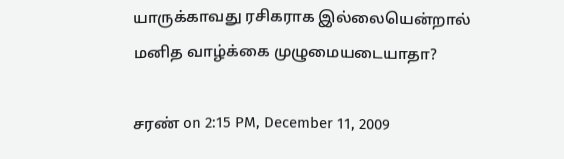யாருக்காவது ரசிகராக இல்லையென்றால் மனித வாழ்க்கை முழுமையடையாதா?

சரண் on 2:15 PM, December 11, 2009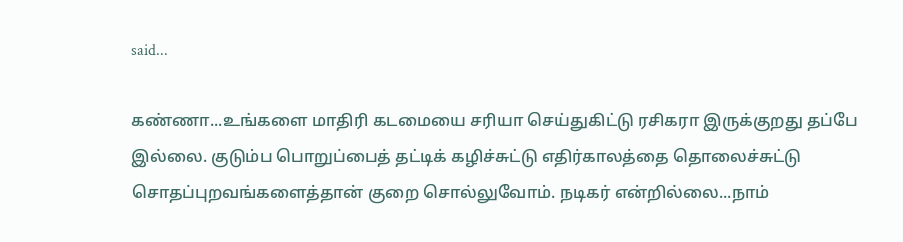said...

கண்ணா...உங்களை மாதிரி கடமையை சரியா செய்துகிட்டு ரசிகரா இருக்குறது தப்பே இல்லை. குடும்ப பொறுப்பைத் தட்டிக் கழிச்சுட்டு எதிர்காலத்தை தொலைச்சுட்டு சொதப்புறவங்களைத்தான் குறை சொல்லுவோம். நடிகர் என்றில்லை...நாம்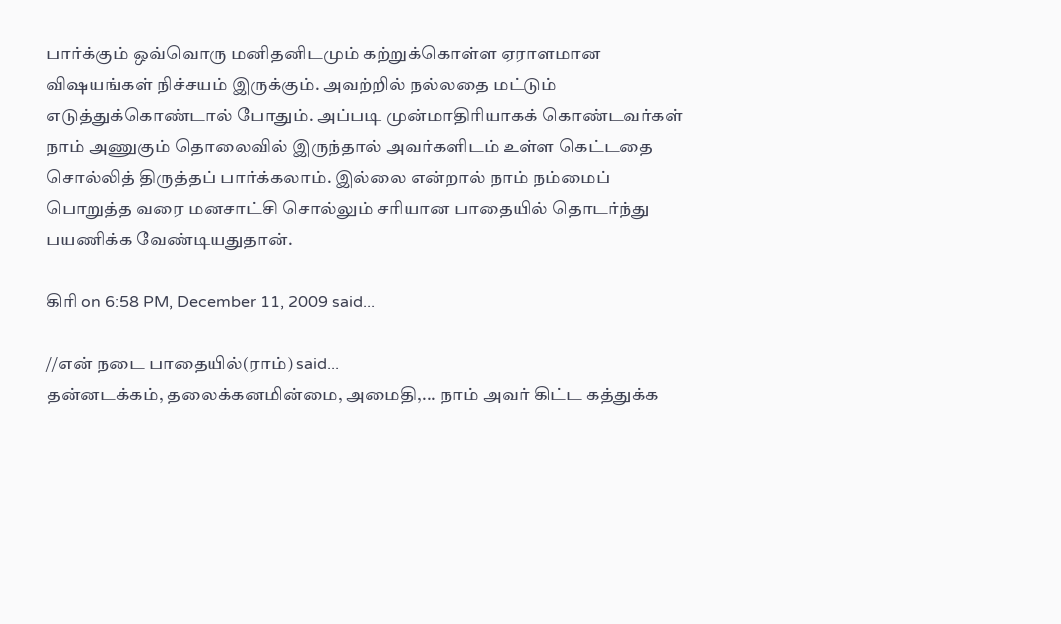பார்க்கும் ஒவ்வொரு மனிதனிடமும் கற்றுக்கொள்ள ஏராளமான விஷயங்கள் நிச்சயம் இருக்கும். அவற்றில் நல்லதை மட்டும் எடுத்துக்கொண்டால் போதும். அப்படி முன்மாதிரியாகக் கொண்டவர்கள் நாம் அணுகும் தொலைவில் இருந்தால் அவர்களிடம் உள்ள கெட்டதை சொல்லித் திருத்தப் பார்க்கலாம். இல்லை என்றால் நாம் நம்மைப் பொறுத்த வரை மனசாட்சி சொல்லும் சரியான பாதையில் தொடர்ந்து பயணிக்க வேண்டியதுதான்.

கிரி on 6:58 PM, December 11, 2009 said...

//என் நடை பாதையில்(ராம்) said...
தன்னடக்கம், தலைக்கனமின்மை, அமைதி,... நாம் அவர் கிட்ட கத்துக்க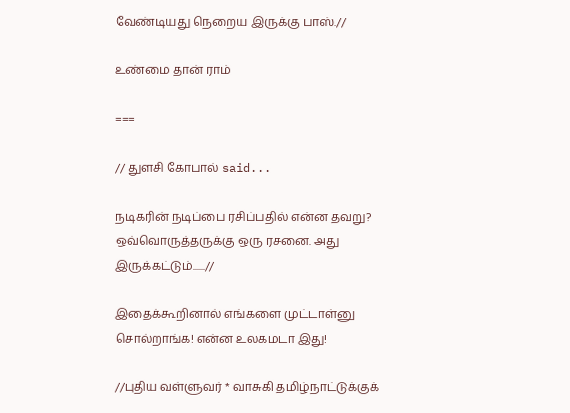வேண்டியது நெறைய இருக்கு பாஸ்.//

உண்மை தான் ராம்

===

// துளசி கோபால் said...

நடிகரின் நடிப்பை ரசிப்பதில் என்ன தவறு? ஒவ்வொருத்தருக்கு ஒரு ரசனை. அது இருக்கட்டும்......//

இதைக்கூறினால் எங்களை முட்டாள்னு சொல்றாங்க! என்ன உலகமடா இது!

//புதிய வள்ளுவர் * வாசுகி தமிழ்நாட்டுக்குக்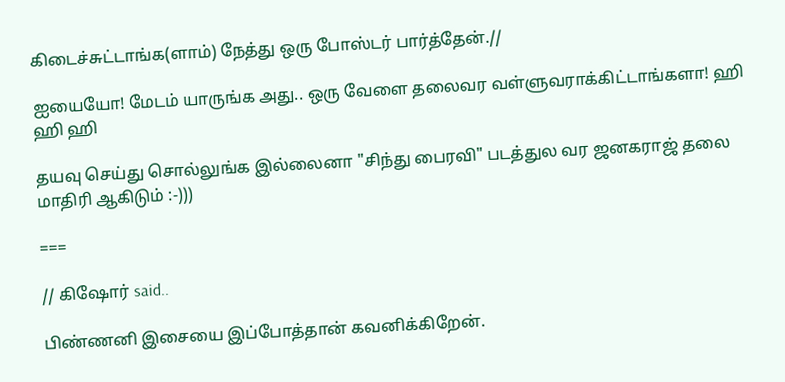கிடைச்சுட்டாங்க(ளாம்) நேத்து ஒரு போஸ்டர் பார்த்தேன்.//

ஐயையோ! மேடம் யாருங்க அது.. ஒரு வேளை தலைவர வள்ளுவராக்கிட்டாங்களா! ஹி ஹி ஹி

தயவு செய்து சொல்லுங்க இல்லைனா "சிந்து பைரவி" படத்துல வர ஜனகராஜ் தலை மாதிரி ஆகிடும் :-)))

===

// கிஷோர் said..

பிண்ணனி இசையை இப்போத்தான் கவனிக்கிறேன்.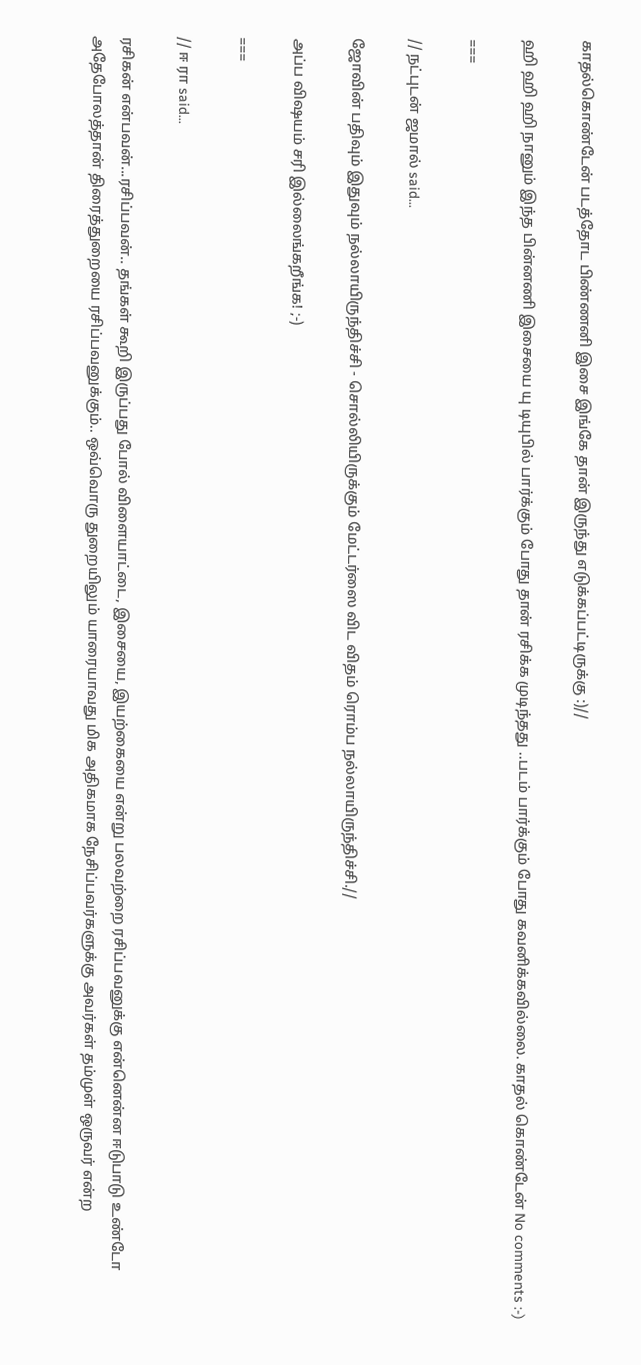காதல்கொண்டேன் படத்தோட பிண்ணனி இசை இங்கே தான் இருந்து எடுக்கப்பட்டிருக்கு :)//

ஹி ஹி ஹி நானும் இந்த பின்னணி இசையை யு டியுபில் பார்க்கும் போது தான் ரசிக்க முடிந்தது ..படம் பார்க்கும் போது கவனிக்கவில்லை. காதல் கொண்டேன் No comments :-)

===

// நட்புடன் ஜமால் said...

ஜோவின் பதிவும் இதுவும் நல்லாயிருந்திச்சி - சொல்லியிருக்கும் மேட்டர்ஸை விட விதம் ரொம்ப நல்லாயிருந்திச்சி.//

அப்ப விஷயம் சரி இல்லைங்கறீங்க! ;-)

===

// ஈ ரா said...

ரசிகன் என்பவன்...ரசிப்பவன்.. தங்கள் கூறி இருப்பது போல் விளையாட்டை, இசையை, இயற்கையை என்று பலவற்றை ரசிப்பவனுக்கு என்னென்ன ஈடுபாடு உண்டோ அதேபோலத்தான் திரைத்துறையை ரசிப்பவனுக்கும்.. ஒவ்வொரு துறையிலும் யாரையாவது மிக அதிகமாக நேசிப்பவர்களுக்கு அவர்கள் தம்முள் ஒருவர் என்ற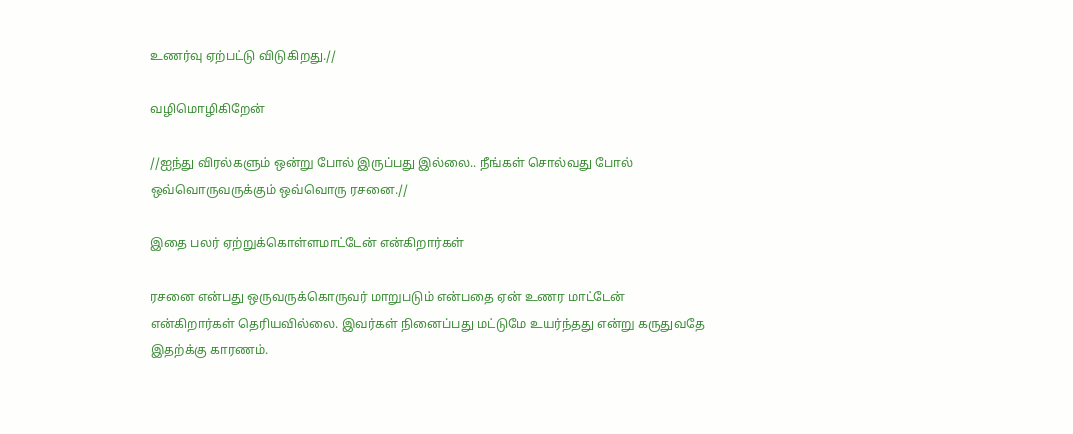உணர்வு ஏற்பட்டு விடுகிறது.//

வழிமொழிகிறேன்

//ஐந்து விரல்களும் ஒன்று போல் இருப்பது இல்லை.. நீங்கள் சொல்வது போல் ஒவ்வொருவருக்கும் ஒவ்வொரு ரசனை.//

இதை பலர் ஏற்றுக்கொள்ளமாட்டேன் என்கிறார்கள்

ரசனை என்பது ஒருவருக்கொருவர் மாறுபடும் என்பதை ஏன் உணர மாட்டேன் என்கிறார்கள் தெரியவில்லை. இவர்கள் நினைப்பது மட்டுமே உயர்ந்தது என்று கருதுவதே இதற்க்கு காரணம்.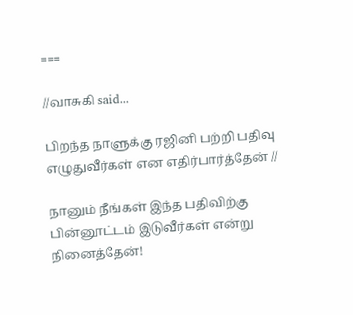===

//வாசுகி said...

பிறந்த நாளுக்கு ரஜினி பற்றி பதிவு எழுதுவீர்கள் என எதிர்பார்த்தேன் //

நானும் நீங்கள் இந்த பதிவிற்கு பின்னூட்டம் இடுவீர்கள் என்று நினைத்தேன்!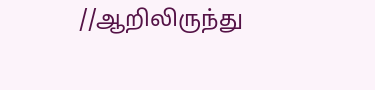//ஆறிலிருந்து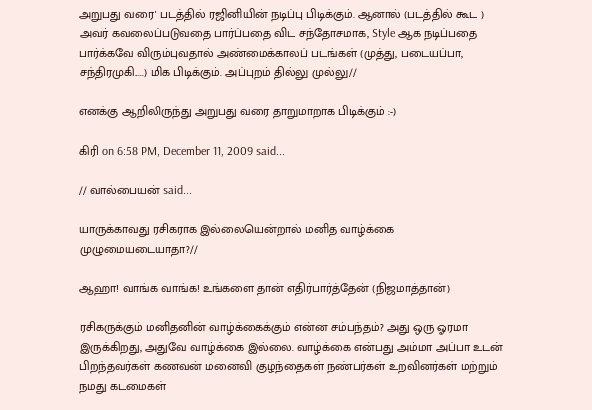அறுபது வரை' படத்தில் ரஜினியின் நடிப்பு பிடிக்கும். ஆனால் (படத்தில் கூட ) அவர் கவலைப்படுவதை பார்ப்பதை விட சந்தோசமாக, Style ஆக நடிப்பதை பார்க்கவே விரும்புவதால் அண்மைக்காலப் படங்கள் (முத்து, படையப்பா, சந்திரமுகி.....) மிக பிடிக்கும். அப்புறம் தில்லு முல்லு//

எனக்கு ஆறிலிருந்து அறுபது வரை தாறுமாறாக பிடிக்கும் :-)

கிரி on 6:58 PM, December 11, 2009 said...

// வால்பையன் said...

யாருக்காவது ரசிகராக இல்லையென்றால் மனித வாழ்க்கை முழுமையடையாதா?//

ஆஹா! வாங்க வாங்க! உங்களை தான் எதிர்பார்த்தேன் (நிஜமாத்தான்)

ரசிகருக்கும் மனிதனின் வாழ்க்கைக்கும் என்ன சம்பந்தம்? அது ஒரு ஓரமா இருக்கிறது, அதுவே வாழ்க்கை இல்லை. வாழ்க்கை என்பது அம்மா அப்பா உடன் பிறந்தவர்கள் கணவன் மனைவி குழந்தைகள் நண்பர்கள் உறவினர்கள் மற்றும் நமது கடமைகள்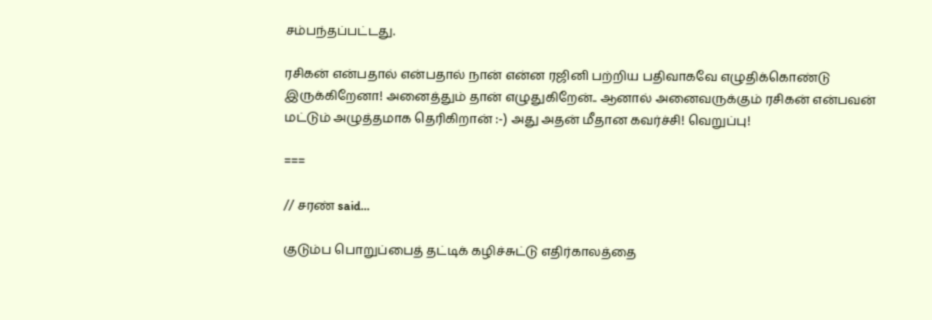சம்பந்தப்பட்டது.

ரசிகன் என்பதால் என்பதால் நான் என்ன ரஜினி பற்றிய பதிவாகவே எழுதிக்கொண்டு இருக்கிறேனா! அனைத்தும் தான் எழுதுகிறேன்.. ஆனால் அனைவருக்கும் ரசிகன் என்பவன் மட்டும் அழுத்தமாக தெரிகிறான் :-) அது அதன் மீதான கவர்ச்சி! வெறுப்பு!

===

// சரண் said...

குடும்ப பொறுப்பைத் தட்டிக் கழிச்சுட்டு எதிர்காலத்தை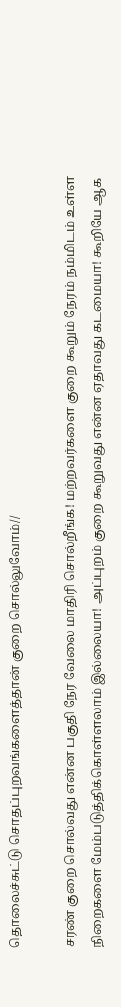தொலைச்சுட்டு சொதப்புறவங்களைத்தான் குறை சொல்லுவோம்//

சரண் குறை சொல்வது என்ன பகுதி நேர வேலை மாதிரி சொல்றீங்க! மற்றவர்களை குறை கூறும் நேரம் நம்மிடம் உள்ள நிறைகளை மேம்படுத்திக்கொள்ளலாம் இல்லையா! அப்புறம் குறை கூறுவது என்ன ஏதாவது கடமையா! கூறியே ஆக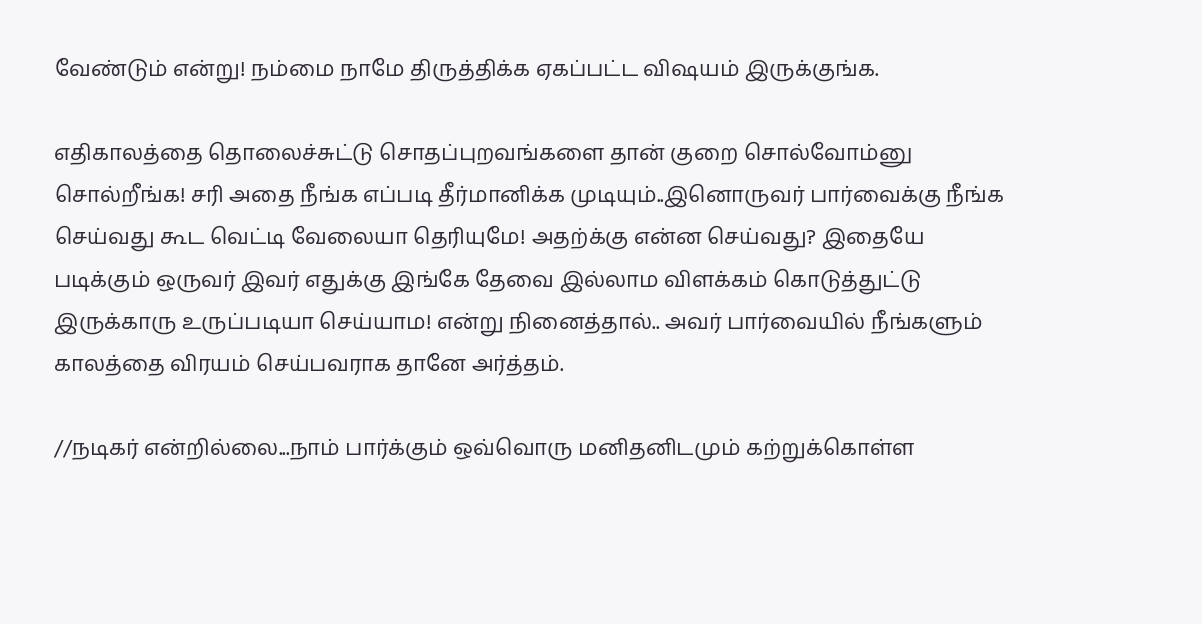வேண்டும் என்று! நம்மை நாமே திருத்திக்க ஏகப்பட்ட விஷயம் இருக்குங்க.

எதிகாலத்தை தொலைச்சுட்டு சொதப்புறவங்களை தான் குறை சொல்வோம்னு சொல்றீங்க! சரி அதை நீங்க எப்படி தீர்மானிக்க முடியும்..இனொருவர் பார்வைக்கு நீங்க செய்வது கூட வெட்டி வேலையா தெரியுமே! அதற்க்கு என்ன செய்வது? இதையே படிக்கும் ஒருவர் இவர் எதுக்கு இங்கே தேவை இல்லாம விளக்கம் கொடுத்துட்டு இருக்காரு உருப்படியா செய்யாம! என்று நினைத்தால்.. அவர் பார்வையில் நீங்களும் காலத்தை விரயம் செய்பவராக தானே அர்த்தம்.

//நடிகர் என்றில்லை...நாம் பார்க்கும் ஒவ்வொரு மனிதனிடமும் கற்றுக்கொள்ள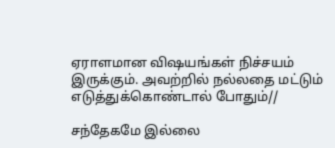ஏராளமான விஷயங்கள் நிச்சயம் இருக்கும். அவற்றில் நல்லதை மட்டும் எடுத்துக்கொண்டால் போதும்//

சந்தேகமே இல்லை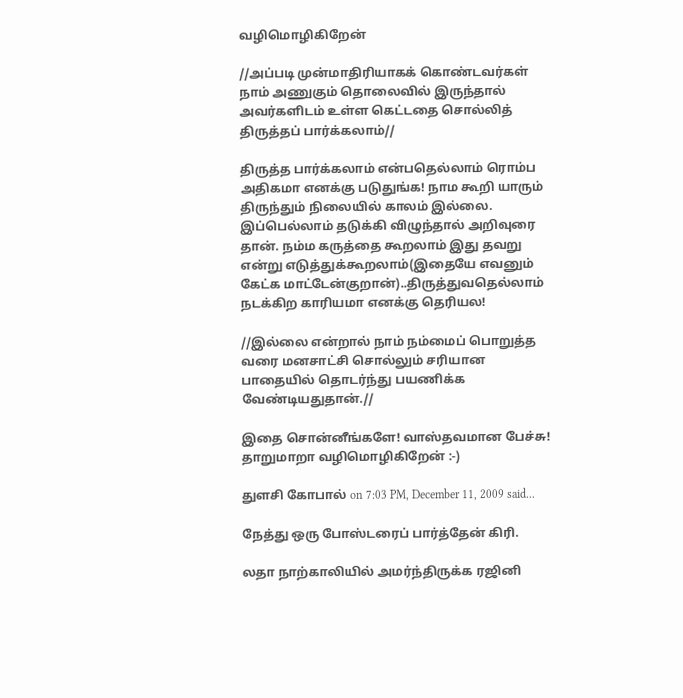வழிமொழிகிறேன்

//அப்படி முன்மாதிரியாகக் கொண்டவர்கள் நாம் அணுகும் தொலைவில் இருந்தால் அவர்களிடம் உள்ள கெட்டதை சொல்லித் திருத்தப் பார்க்கலாம்//

திருத்த பார்க்கலாம் என்பதெல்லாம் ரொம்ப அதிகமா எனக்கு படுதுங்க! நாம கூறி யாரும் திருந்தும் நிலையில் காலம் இல்லை. இப்பெல்லாம் தடுக்கி விழுந்தால் அறிவுரை தான். நம்ம கருத்தை கூறலாம் இது தவறு என்று எடுத்துக்கூறலாம்(இதையே எவனும் கேட்க மாட்டேன்குறான்)..திருத்துவதெல்லாம் நடக்கிற காரியமா எனக்கு தெரியல!

//இல்லை என்றால் நாம் நம்மைப் பொறுத்த வரை மனசாட்சி சொல்லும் சரியான பாதையில் தொடர்ந்து பயணிக்க வேண்டியதுதான்.//

இதை சொன்னீங்களே! வாஸ்தவமான பேச்சு! தாறுமாறா வழிமொழிகிறேன் :-)

துளசி கோபால் on 7:03 PM, December 11, 2009 said...

நேத்து ஒரு போஸ்டரைப் பார்த்தேன் கிரி.

லதா நாற்காலியில் அமர்ந்திருக்க ரஜினி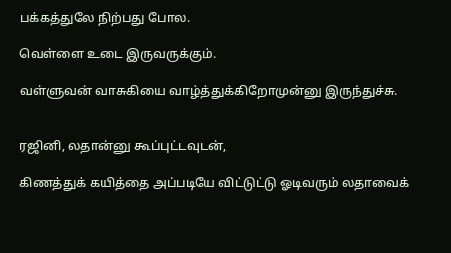பக்கத்துலே நிற்பது போல.

வெள்ளை உடை இருவருக்கும்.

வள்ளுவன் வாசுகியை வாழ்த்துக்கிறோமுன்னு இருந்துச்சு.


ரஜினி, லதான்னு கூப்புட்டவுடன்,

கிணத்துக் கயித்தை அப்படியே விட்டுட்டு ஓடிவரும் லதாவைக்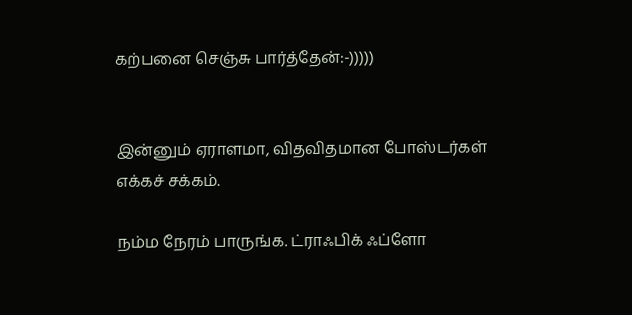கற்பனை செஞ்சு பார்த்தேன்:-)))))


இன்னும் ஏராளமா, விதவிதமான போஸ்டர்கள் எக்கச் சக்கம்.

நம்ம நேரம் பாருங்க. ட்ராஃபிக் ஃப்ளோ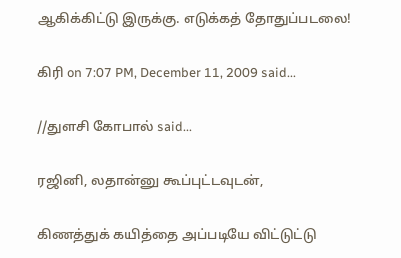ஆகிக்கிட்டு இருக்கு. எடுக்கத் தோதுப்படலை!

கிரி on 7:07 PM, December 11, 2009 said...

//துளசி கோபால் said...

ரஜினி, லதான்னு கூப்புட்டவுடன்,

கிணத்துக் கயித்தை அப்படியே விட்டுட்டு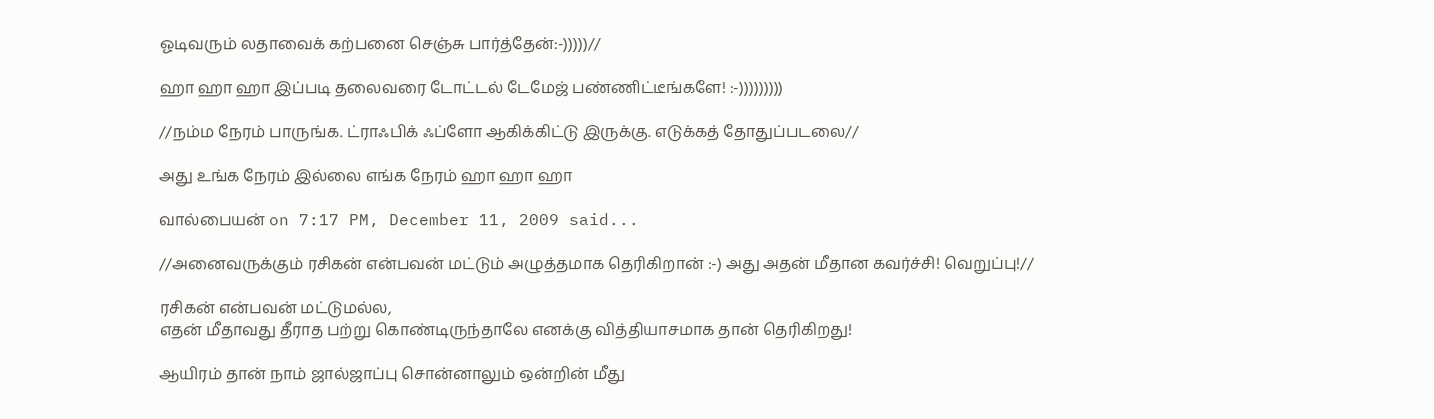ஓடிவரும் லதாவைக் கற்பனை செஞ்சு பார்த்தேன்:-)))))//

ஹா ஹா ஹா இப்படி தலைவரை டோட்டல் டேமேஜ் பண்ணிட்டீங்களே! :-)))))))))

//நம்ம நேரம் பாருங்க. ட்ராஃபிக் ஃப்ளோ ஆகிக்கிட்டு இருக்கு. எடுக்கத் தோதுப்படலை//

அது உங்க நேரம் இல்லை எங்க நேரம் ஹா ஹா ஹா

வால்பையன் on 7:17 PM, December 11, 2009 said...

//அனைவருக்கும் ரசிகன் என்பவன் மட்டும் அழுத்தமாக தெரிகிறான் :-) அது அதன் மீதான கவர்ச்சி! வெறுப்பு!//

ரசிகன் என்பவன் மட்டுமல்ல,
எதன் மீதாவது தீராத பற்று கொண்டிருந்தாலே எனக்கு வித்தியாசமாக தான் தெரிகிறது!

ஆயிரம் தான் நாம் ஜால்ஜாப்பு சொன்னாலும் ஒன்றின் மீது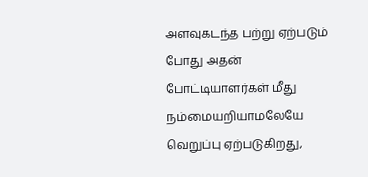அளவுகடந்த பற்று ஏற்படும் போது அதன் போட்டியாளர்கள் மீது நம்மையறியாமலேயே வெறுப்பு ஏற்படுகிறது,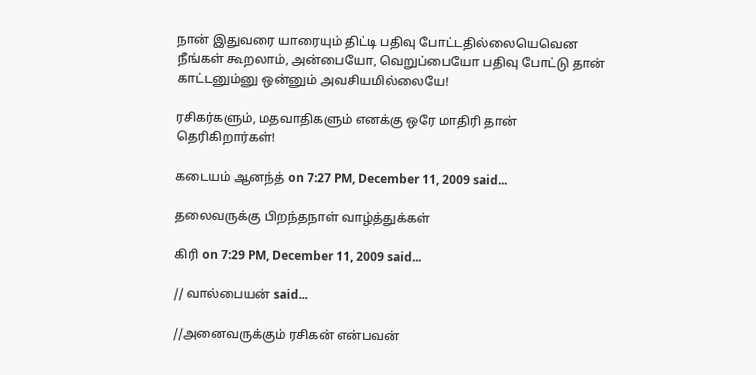நான் இதுவரை யாரையும் திட்டி பதிவு போட்டதில்லையெவென நீங்கள் கூறலாம், அன்பையோ, வெறுப்பையோ பதிவு போட்டு தான் காட்டனும்னு ஒன்னும் அவசியமில்லையே!

ரசிகர்களும், மதவாதிகளும் எனக்கு ஒரே மாதிரி தான் தெரிகிறார்கள்!

கடையம் ஆனந்த் on 7:27 PM, December 11, 2009 said...

தலைவருக்கு பிறந்தநாள் வாழ்த்துக்கள்

கிரி on 7:29 PM, December 11, 2009 said...

// வால்பையன் said...

//அனைவருக்கும் ரசிகன் என்பவன்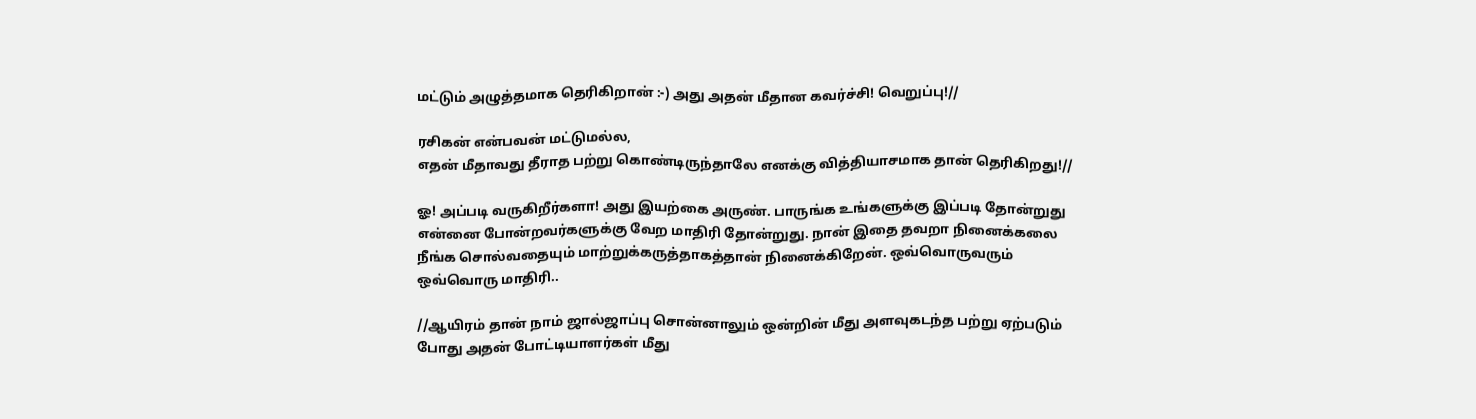மட்டும் அழுத்தமாக தெரிகிறான் :-) அது அதன் மீதான கவர்ச்சி! வெறுப்பு!//

ரசிகன் என்பவன் மட்டுமல்ல,
எதன் மீதாவது தீராத பற்று கொண்டிருந்தாலே எனக்கு வித்தியாசமாக தான் தெரிகிறது!//

ஓ! அப்படி வருகிறீர்களா! அது இயற்கை அருண். பாருங்க உங்களுக்கு இப்படி தோன்றுது என்னை போன்றவர்களுக்கு வேற மாதிரி தோன்றுது. நான் இதை தவறா நினைக்கலை நீங்க சொல்வதையும் மாற்றுக்கருத்தாகத்தான் நினைக்கிறேன். ஒவ்வொருவரும் ஒவ்வொரு மாதிரி..

//ஆயிரம் தான் நாம் ஜால்ஜாப்பு சொன்னாலும் ஒன்றின் மீது அளவுகடந்த பற்று ஏற்படும் போது அதன் போட்டியாளர்கள் மீது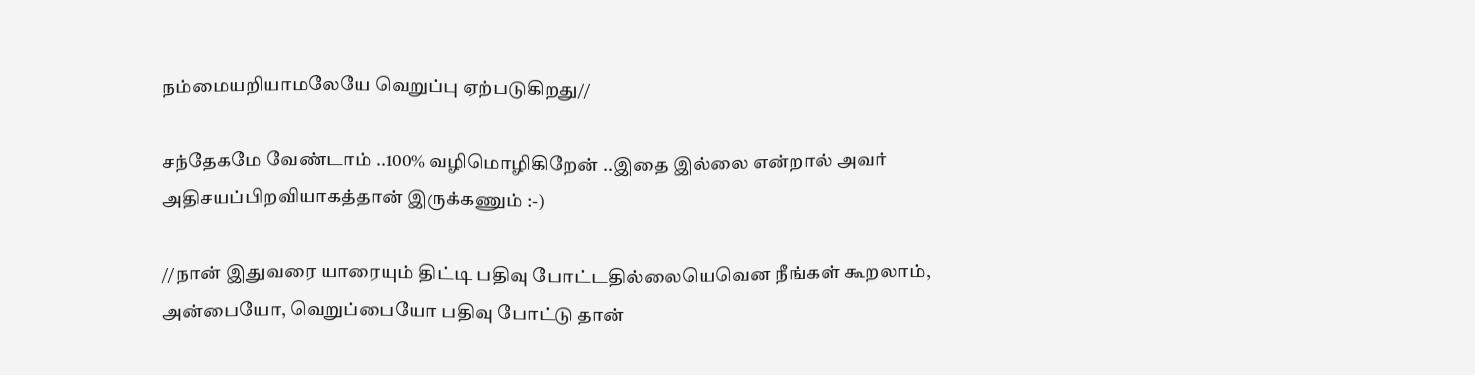நம்மையறியாமலேயே வெறுப்பு ஏற்படுகிறது//

சந்தேகமே வேண்டாம் ..100% வழிமொழிகிறேன் ..இதை இல்லை என்றால் அவர் அதிசயப்பிறவியாகத்தான் இருக்கணும் :-)

//நான் இதுவரை யாரையும் திட்டி பதிவு போட்டதில்லையெவென நீங்கள் கூறலாம், அன்பையோ, வெறுப்பையோ பதிவு போட்டு தான்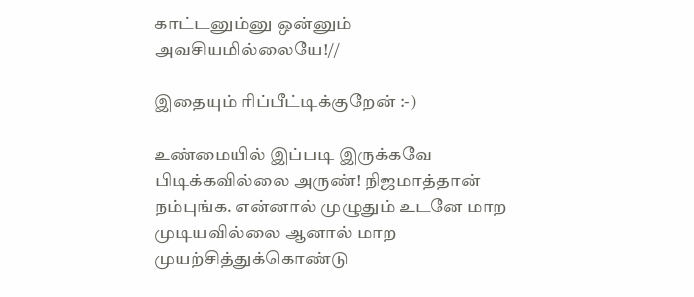காட்டனும்னு ஒன்னும் அவசியமில்லையே!//

இதையும் ரிப்பீட்டிக்குறேன் :-)

உண்மையில் இப்படி இருக்கவே பிடிக்கவில்லை அருண்! நிஜமாத்தான் நம்புங்க. என்னால் முழுதும் உடனே மாற முடியவில்லை ஆனால் மாற முயற்சித்துக்கொண்டு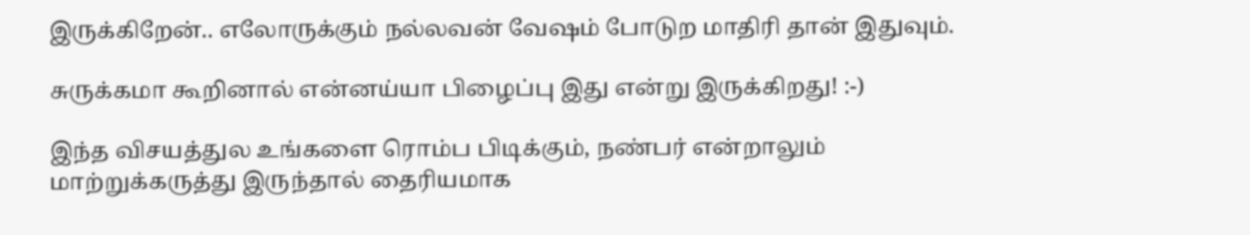இருக்கிறேன்.. எலோருக்கும் நல்லவன் வேஷம் போடுற மாதிரி தான் இதுவும்.

சுருக்கமா கூறினால் என்னய்யா பிழைப்பு இது என்று இருக்கிறது! :-)

இந்த விசயத்துல உங்களை ரொம்ப பிடிக்கும், நண்பர் என்றாலும் மாற்றுக்கருத்து இருந்தால் தைரியமாக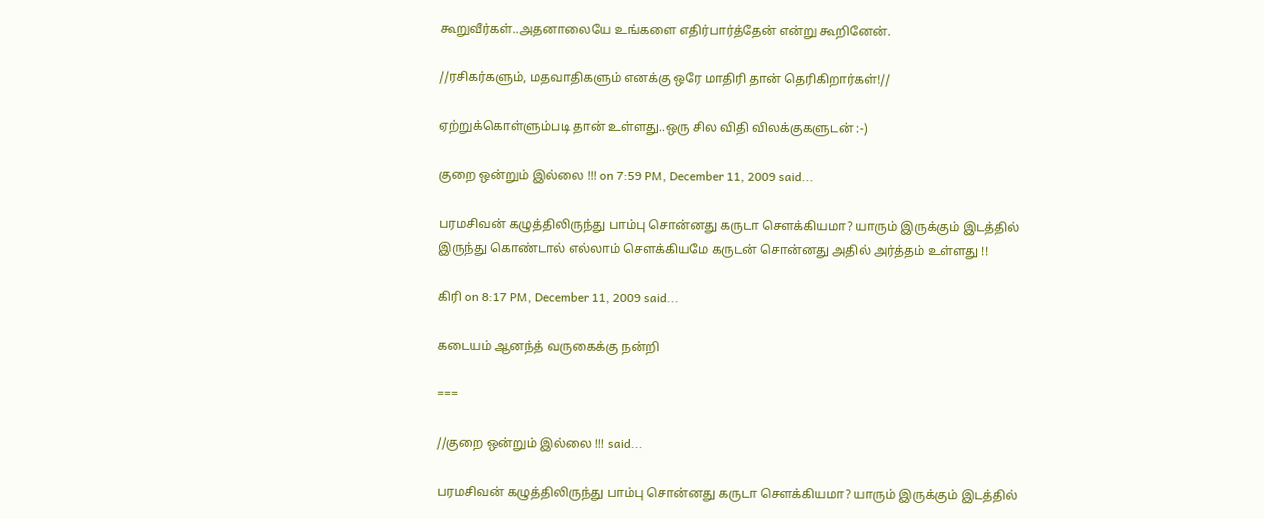கூறுவீர்கள்..அதனாலையே உங்களை எதிர்பார்த்தேன் என்று கூறினேன்.

//ரசிகர்களும், மதவாதிகளும் எனக்கு ஒரே மாதிரி தான் தெரிகிறார்கள்!//

ஏற்றுக்கொள்ளும்படி தான் உள்ளது..ஒரு சில விதி விலக்குகளுடன் :-)

குறை ஒன்றும் இல்லை !!! on 7:59 PM, December 11, 2009 said...

பரமசிவன் கழுத்திலிருந்து பாம்பு சொன்னது கருடா சௌக்கியமா? யாரும் இருக்கும் இடத்தில் இருந்து கொண்டால் எல்லாம் சௌக்கியமே கருடன் சொன்னது அதில் அர்த்தம் உள்ளது !!

கிரி on 8:17 PM, December 11, 2009 said...

கடையம் ஆனந்த் வருகைக்கு நன்றி

===

//குறை ஒன்றும் இல்லை !!! said...

பரமசிவன் கழுத்திலிருந்து பாம்பு சொன்னது கருடா சௌக்கியமா? யாரும் இருக்கும் இடத்தில்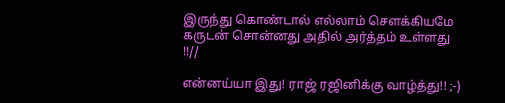இருந்து கொண்டால் எல்லாம் சௌக்கியமே கருடன் சொன்னது அதில் அர்த்தம் உள்ளது !!//

என்னய்யா இது! ராஜ் ரஜினிக்கு வாழ்த்து!! ;-)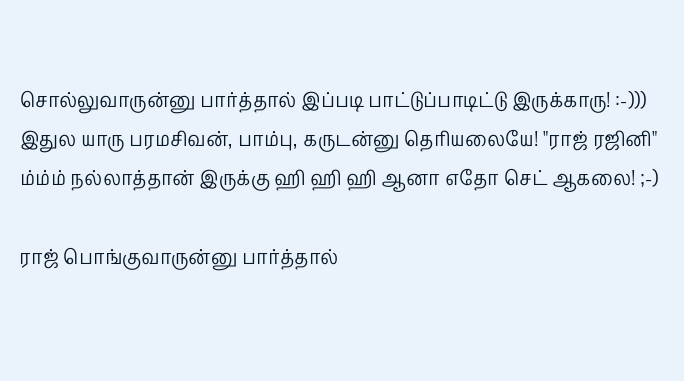சொல்லுவாருன்னு பார்த்தால் இப்படி பாட்டுப்பாடிட்டு இருக்காரு! :-))) இதுல யாரு பரமசிவன், பாம்பு, கருடன்னு தெரியலையே! "ராஜ் ரஜினி" ம்ம்ம் நல்லாத்தான் இருக்கு ஹி ஹி ஹி ஆனா எதோ செட் ஆகலை! ;-)

ராஜ் பொங்குவாருன்னு பார்த்தால்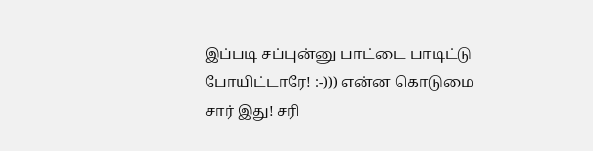இப்படி சப்புன்னு பாட்டை பாடிட்டு போயிட்டாரே! :-))) என்ன கொடுமை சார் இது! சரி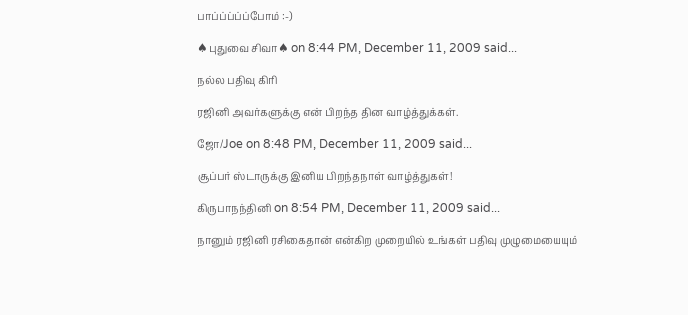பாப்ப்ப்ப்ப்போம் :-)

♠புதுவை சிவா♠ on 8:44 PM, December 11, 2009 said...

நல்ல பதிவு கிரி

ரஜினி அவர்களுக்கு என் பிறந்த தின வாழ்த்துக்கள்.

ஜோ/Joe on 8:48 PM, December 11, 2009 said...

சூப்பர் ஸ்டாருக்கு இனிய பிறந்தநாள் வாழ்த்துகள்!

கிருபாநந்தினி on 8:54 PM, December 11, 2009 said...

நானும் ரஜினி ரசிகைதான் என்கிற முறையில் உங்கள் பதிவு முழுமையையும்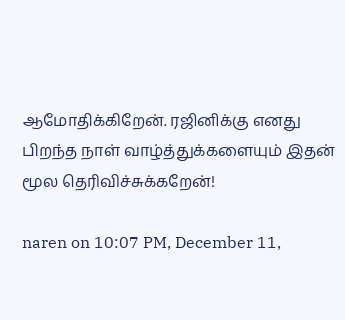ஆமோதிக்கிறேன். ரஜினிக்கு எனது பிறந்த நாள் வாழ்த்துக்களையும் இதன் மூல தெரிவிச்சுக்கறேன்!

naren on 10:07 PM, December 11,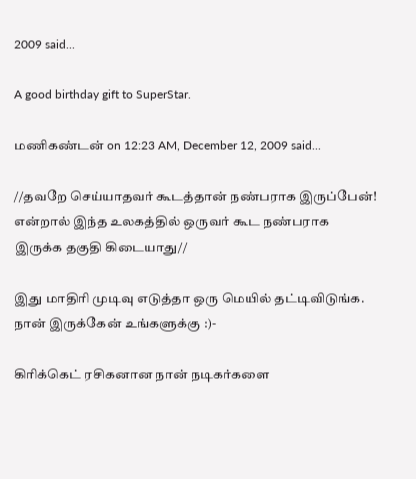2009 said...

A good birthday gift to SuperStar.

மணிகண்டன் on 12:23 AM, December 12, 2009 said...

//தவறே செய்யாதவர் கூடத்தான் நண்பராக இருப்பேன்! என்றால் இந்த உலகத்தில் ஒருவர் கூட நண்பராக இருக்க தகுதி கிடையாது//

இது மாதிரி முடிவு எடுத்தா ஒரு மெயில் தட்டிவிடுங்க. நான் இருக்கேன் உங்களுக்கு :)-

கிரிக்கெட் ரசிகனான நான் நடிகர்களை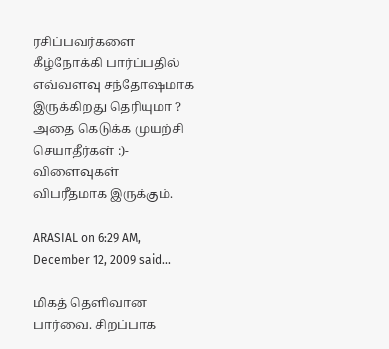ரசிப்பவர்களை கீழ்நோக்கி பார்ப்பதில் எவ்வளவு சந்தோஷமாக இருக்கிறது தெரியுமா ? அதை கெடுக்க முயற்சி செயாதீர்கள் :)- விளைவுகள் விபரீதமாக இருக்கும்.

ARASIAL on 6:29 AM, December 12, 2009 said...

மிகத் தெளிவான பார்வை. சிறப்பாக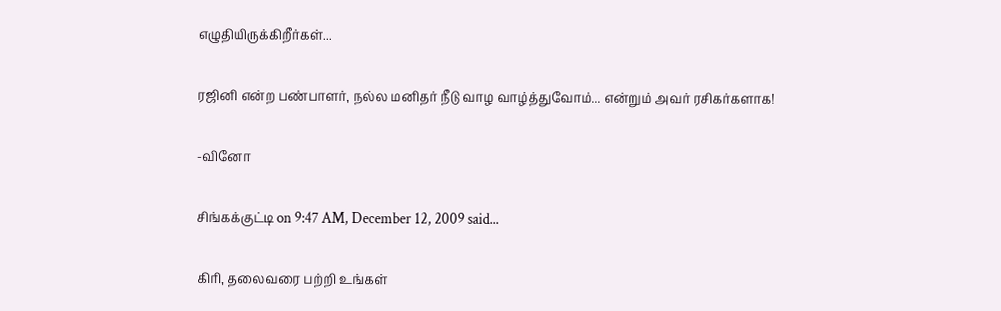எழுதியிருக்கிறீர்கள்...

ரஜினி என்ற பண்பாளர், நல்ல மனிதர் நீடு வாழ வாழ்த்துவோம்... என்றும் அவர் ரசிகர்களாக!

-வினோ

சிங்கக்குட்டி on 9:47 AM, December 12, 2009 said...

கிரி, தலைவரை பற்றி உங்கள்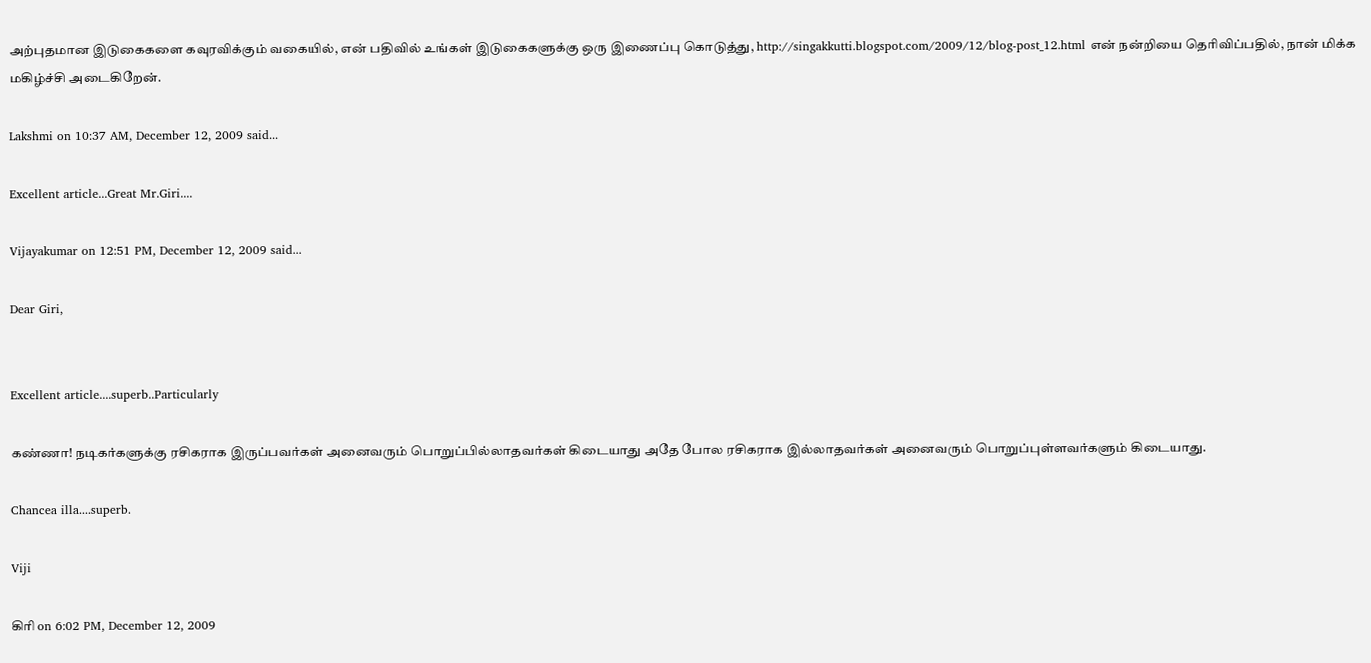அற்புதமான இடுகைகளை கவுரவிக்கும் வகையில், என் பதிவில் உங்கள் இடுகைகளுக்கு ஒரு இணைப்பு கொடுத்து, http://singakkutti.blogspot.com/2009/12/blog-post_12.html என் நன்றியை தெரிவிப்பதில், நான் மிக்க மகிழ்ச்சி அடைகிறேன்.

Lakshmi on 10:37 AM, December 12, 2009 said...

Excellent article...Great Mr.Giri....

Vijayakumar on 12:51 PM, December 12, 2009 said...

Dear Giri,


Excellent article....superb..Particularly

கண்ணா! நடிகர்களுக்கு ரசிகராக இருப்பவர்கள் அனைவரும் பொறுப்பில்லாதவர்கள் கிடையாது அதே போல ரசிகராக இல்லாதவர்கள் அனைவரும் பொறுப்புள்ளவர்களும் கிடையாது.

Chancea illa....superb.

Viji

கிரி on 6:02 PM, December 12, 2009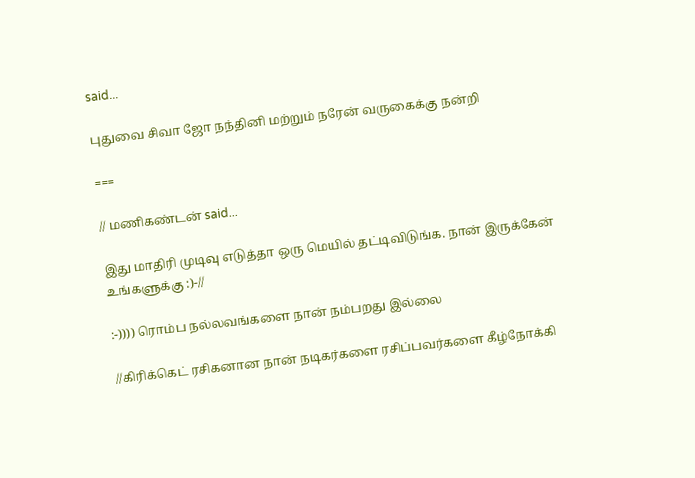said...

புதுவை சிவா ஜோ நந்தினி மற்றும் நரேன் வருகைக்கு நன்றி

===

// மணிகண்டன் said...

இது மாதிரி முடிவு எடுத்தா ஒரு மெயில் தட்டிவிடுங்க. நான் இருக்கேன் உங்களுக்கு :)-//

:-)))) ரொம்ப நல்லவங்களை நான் நம்பறது இல்லை

//கிரிக்கெட் ரசிகனான நான் நடிகர்களை ரசிப்பவர்களை கீழ்நோக்கி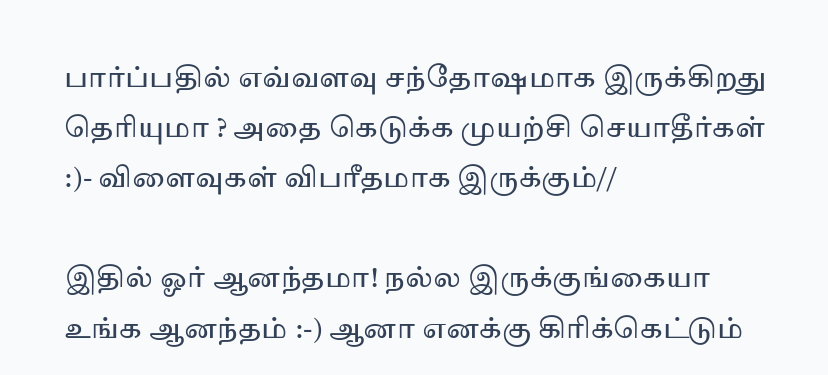பார்ப்பதில் எவ்வளவு சந்தோஷமாக இருக்கிறது தெரியுமா ? அதை கெடுக்க முயற்சி செயாதீர்கள் :)- விளைவுகள் விபரீதமாக இருக்கும்//

இதில் ஓர் ஆனந்தமா! நல்ல இருக்குங்கையா உங்க ஆனந்தம் :-) ஆனா எனக்கு கிரிக்கெட்டும்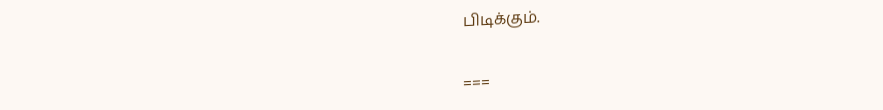பிடிக்கும்.

===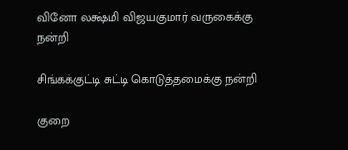வினோ லக்ஷ்மி விஜயகுமார் வருகைக்கு நன்றி

சிங்கக்குட்டி சுட்டி கொடுத்தமைக்கு நன்றி

குறை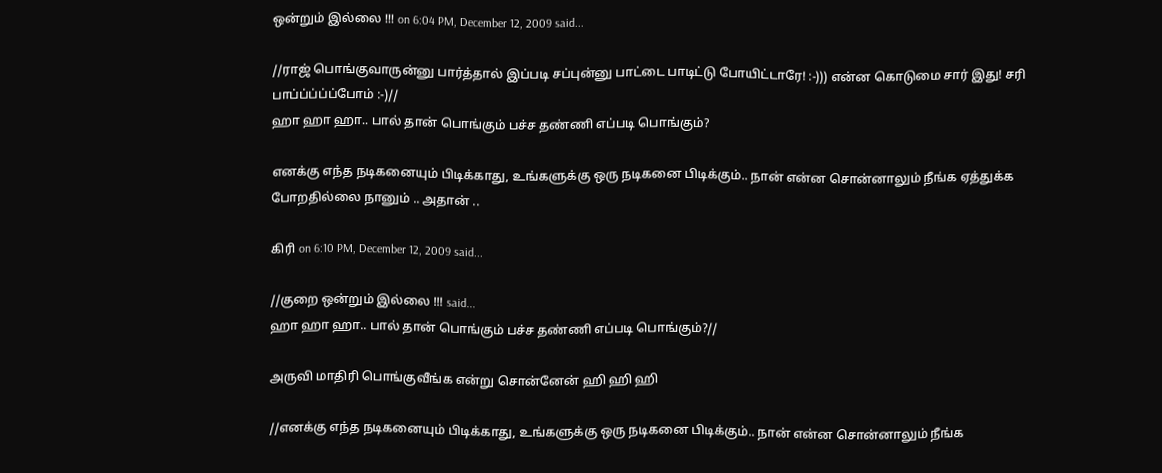ஒன்றும் இல்லை !!! on 6:04 PM, December 12, 2009 said...

//ராஜ் பொங்குவாருன்னு பார்த்தால் இப்படி சப்புன்னு பாட்டை பாடிட்டு போயிட்டாரே! :-))) என்ன கொடுமை சார் இது! சரி பாப்ப்ப்ப்ப்போம் :-)//
ஹா ஹா ஹா.. பால் தான் பொங்கும் பச்ச தண்ணி எப்படி பொங்கும்?

எனக்கு எந்த நடிகனையும் பிடிக்காது, உங்களுக்கு ஒரு நடிகனை பிடிக்கும்.. நான் என்ன சொன்னாலும் நீங்க ஏத்துக்க போறதில்லை நானும் .. அதான் ..

கிரி on 6:10 PM, December 12, 2009 said...

//குறை ஒன்றும் இல்லை !!! said...
ஹா ஹா ஹா.. பால் தான் பொங்கும் பச்ச தண்ணி எப்படி பொங்கும்?//

அருவி மாதிரி பொங்குவீங்க என்று சொன்னேன் ஹி ஹி ஹி

//எனக்கு எந்த நடிகனையும் பிடிக்காது, உங்களுக்கு ஒரு நடிகனை பிடிக்கும்.. நான் என்ன சொன்னாலும் நீங்க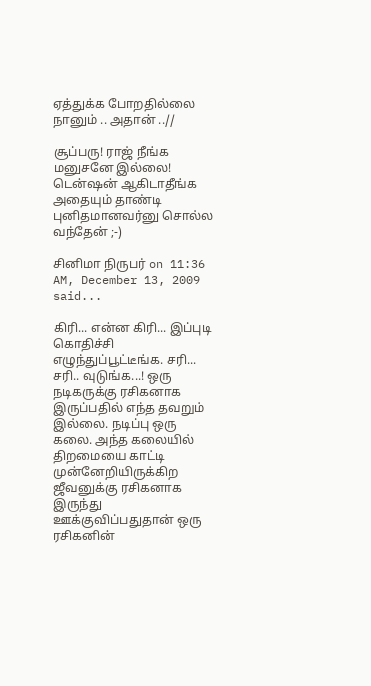ஏத்துக்க போறதில்லை நானும் .. அதான் ..//

சூப்பரு! ராஜ் நீங்க மனுசனே இல்லை! டென்ஷன் ஆகிடாதீங்க அதையும் தாண்டி புனிதமானவர்னு சொல்ல வந்தேன் ;-)

சினிமா நிருபர் on 11:36 AM, December 13, 2009 said...

கிரி... என்ன கிரி... இப்புடி கொதிச்சி எழுந்துப்பூட்டீங்க. சரி... சரி.. வுடுங்க...! ஒரு நடிகருக்கு ரசிகனாக இருப்பதில் எந்த தவறும் இல்லை. நடிப்பு ஒரு கலை. அந்த கலை‌யில் திறமையை காட்டி முன்னேறியிருக்கிற ஜீவனுக்கு ரசிகனாக இருந்து ஊக்குவிப்பதுதான் ஒரு ரசிகனின்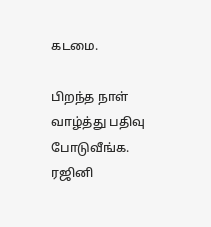கடமை.

பிறந்த நாள் வாழ்த்து பதிவு போடுவீங்க. ரஜினி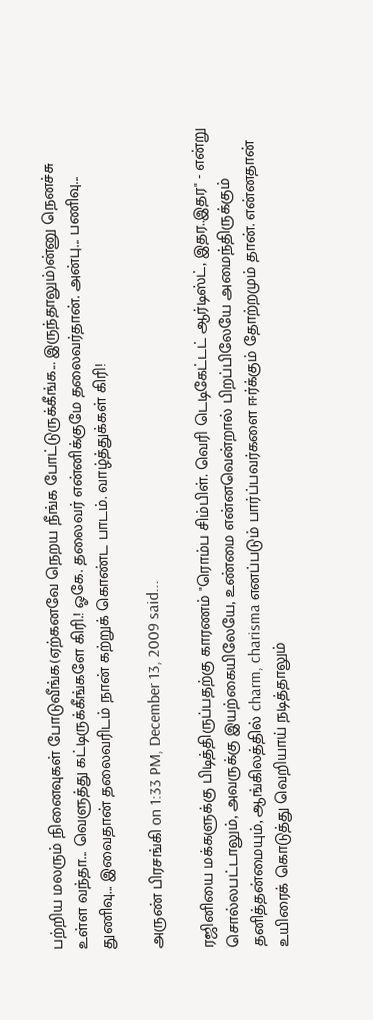பற்றிய மலரும் நினைவுகள் போடுவீங்க(ஏற்கனவே நெறய நீங்க போட்டுருக்கீங்க... இருந்தாலும்)ன்னு நெனச்சு உள்ள வந்தா... வெளுத்து கட்டிருக்கீங்களே கிரி.! ஓகே. தலைவர் என்னிக்குமே தலைவர்தான். அன்பு... பணிவு... துணிவு... இவைதான் தலைவரிடம் நான் கற்றுக் கொண்ட பாடம். வாழ்த்துக்கள் கிரி!

அருண் பிரசங்கி on 1:33 PM, December 13, 2009 said...

ரஜினியை மக்களுக்கு பிடித்திருப்பதற்கு காரணம் "ரொம்ப சிம்பிள். வெரி டெடிகேட்டட் ஆர்டிஸ்ட், இதர..இதர" - என்று சொல்லபட்டாலும், அவருக்கு இயற்கையிலேயே, உண்மை என்னவென்றால் பிறப்பிலேயே அமைந்திருக்கும் தனித்தன்மையும், ஆங்கிலத்தில் charm, charisma எனப்படும் பார்ப்பவர்களை ஈர்க்கும் தோற்றமும் தான். என்னதான் உயிரைக் கொடுத்து வெறியாய் நடித்தாலும்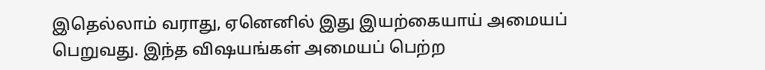இதெல்லாம் வராது, ஏனெனில் இது இயற்கையாய் அமையப் பெறுவது. இந்த விஷயங்கள் அமையப் பெற்ற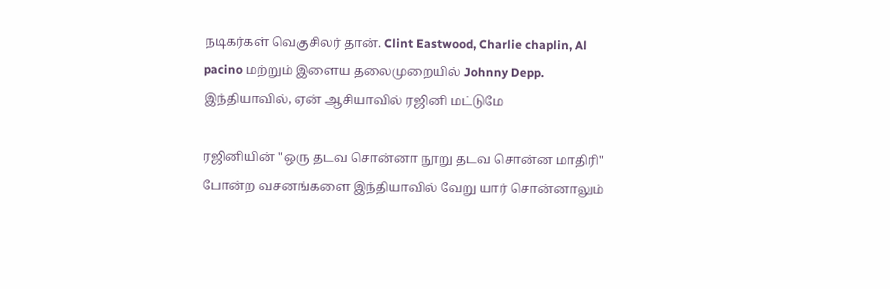நடிகர்கள் வெகுசிலர் தான். Clint Eastwood, Charlie chaplin, Al pacino மற்றும் இளைய தலைமுறையில் Johnny Depp. இந்தியாவில், ஏன் ஆசியாவில் ரஜினி மட்டுமே

ரஜினியின் "ஒரு தடவ சொன்னா நூறு தடவ சொன்ன மாதிரி" போன்ற வசனங்களை இந்தியாவில் வேறு யார் சொன்னாலும்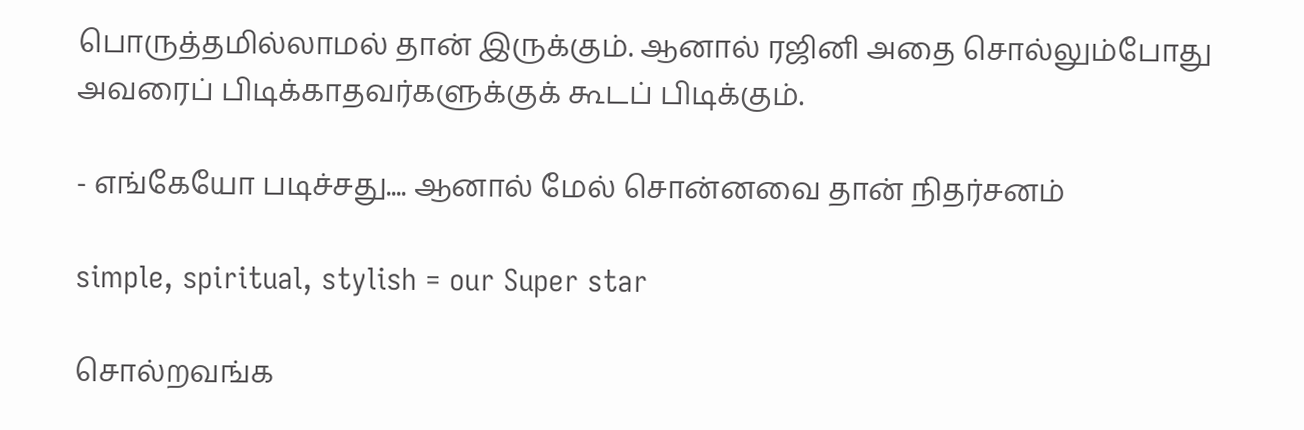பொருத்தமில்லாமல் தான் இருக்கும். ஆனால் ரஜினி அதை சொல்லும்போது அவரைப் பிடிக்காதவர்களுக்குக் கூடப் பிடிக்கும்.

- எங்கேயோ படிச்சது.... ஆனால் மேல் சொன்னவை தான் நிதர்சனம்

simple, spiritual, stylish = our Super star

சொல்றவங்க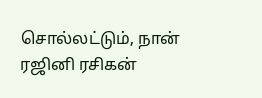சொல்லட்டும், நான் ரஜினி ரசிகன்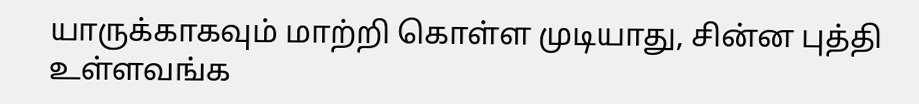யாருக்காகவும் மாற்றி கொள்ள முடியாது, சின்ன புத்தி உள்ளவங்க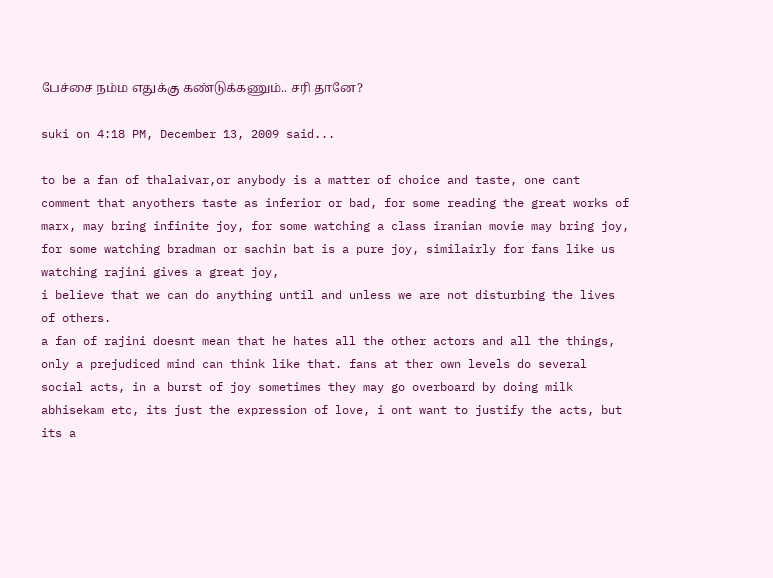பேச்சை நம்ம எதுக்கு கண்டுக்கணும்.. சரி தானே?

suki on 4:18 PM, December 13, 2009 said...

to be a fan of thalaivar,or anybody is a matter of choice and taste, one cant comment that anyothers taste as inferior or bad, for some reading the great works of marx, may bring infinite joy, for some watching a class iranian movie may bring joy, for some watching bradman or sachin bat is a pure joy, similairly for fans like us watching rajini gives a great joy,
i believe that we can do anything until and unless we are not disturbing the lives of others.
a fan of rajini doesnt mean that he hates all the other actors and all the things, only a prejudiced mind can think like that. fans at ther own levels do several social acts, in a burst of joy sometimes they may go overboard by doing milk abhisekam etc, its just the expression of love, i ont want to justify the acts, but its a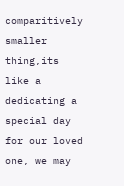comparitively smaller thing,its like a dedicating a special day for our loved one, we may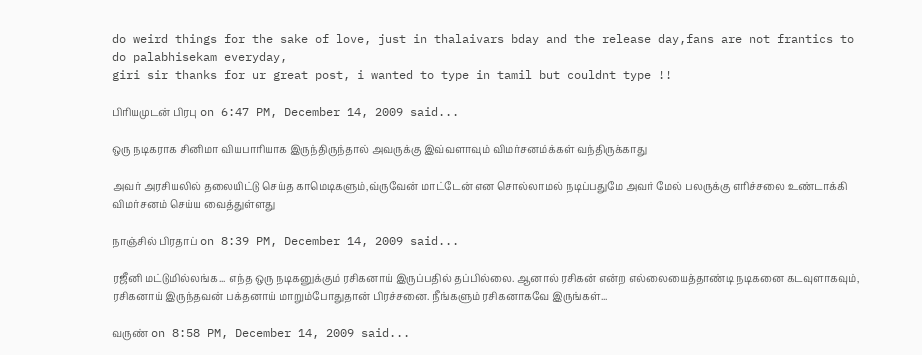do weird things for the sake of love, just in thalaivars bday and the release day,fans are not frantics to do palabhisekam everyday,
giri sir thanks for ur great post, i wanted to type in tamil but couldnt type !!

பிரியமுடன் பிரபு on 6:47 PM, December 14, 2009 said...

ஒரு நடிகராக சினிமா வியபாரியாக இருந்திருந்தால் அவருக்கு இவ்வளாவும் விமர்சனம்க்கள் வந்திருக்காது

அவர் அரசியலில் தலையிட்டு செய்த காமெடிகளும்,வ்ருவேன் மாட்டேன் என சொல்லாமல் நடிப்பதுமே அவர் மேல் பலருக்கு எரிச்சலை உண்டாக்கி விமர்சனம் செய்ய வைத்துள்ளது

நாஞ்சில் பிரதாப் on 8:39 PM, December 14, 2009 said...

ரஜீனி மட்டுமில்லங்க... எந்த ஒரு நடிகனுக்கும் ரசிகனாய் இருப்பதில் தப்பில்லை. ஆனால் ரசிகன் என்ற எல்லையைத்தாண்டி நடிகனை கடவுளாகவும், ரசிகனாய் இருந்தவன் பக்தனாய் மாறும்போதுதான் பிரச்சனை. நீங்களும் ரசிகனாகவே இருங்கள்...

வருண் on 8:58 PM, December 14, 2009 said...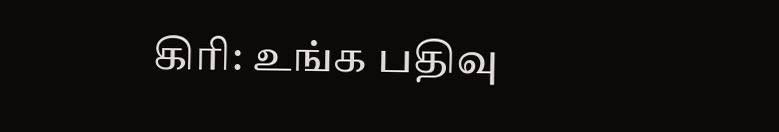கிரி: உங்க பதிவு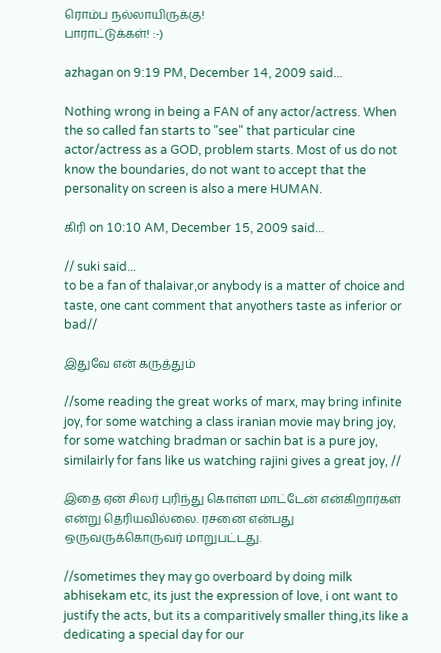ரொம்ப நல்லாயிருக்கு!
பாராட்டுக்கள்! :-)

azhagan on 9:19 PM, December 14, 2009 said...

Nothing wrong in being a FAN of any actor/actress. When the so called fan starts to "see" that particular cine actor/actress as a GOD, problem starts. Most of us do not know the boundaries, do not want to accept that the personality on screen is also a mere HUMAN.

கிரி on 10:10 AM, December 15, 2009 said...

// suki said...
to be a fan of thalaivar,or anybody is a matter of choice and taste, one cant comment that anyothers taste as inferior or bad//

இதுவே என் கருத்தும்

//some reading the great works of marx, may bring infinite joy, for some watching a class iranian movie may bring joy, for some watching bradman or sachin bat is a pure joy, similairly for fans like us watching rajini gives a great joy, //

இதை ஏன் சிலர் புரிந்து கொள்ள மாட்டேன் என்கிறார்கள் என்று தெரியவில்லை. ரசனை என்பது ஒருவருக்கொருவர் மாறுபட்டது.

//sometimes they may go overboard by doing milk abhisekam etc, its just the expression of love, i ont want to justify the acts, but its a comparitively smaller thing,its like a dedicating a special day for our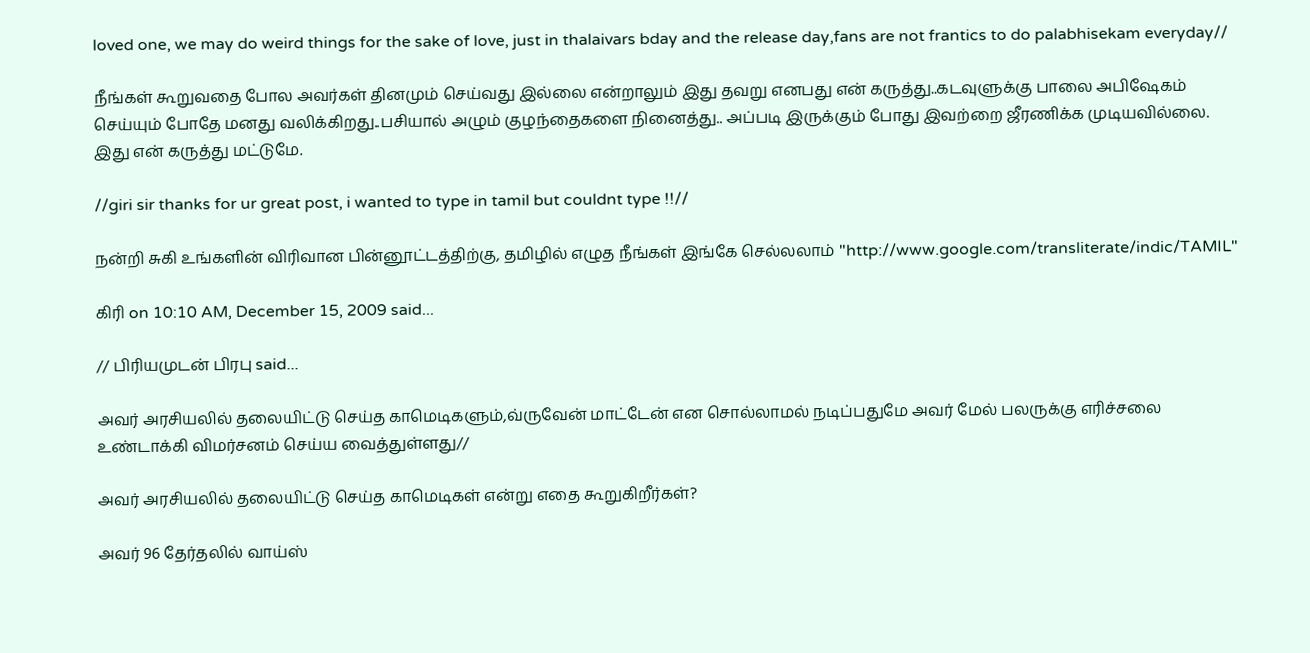loved one, we may do weird things for the sake of love, just in thalaivars bday and the release day,fans are not frantics to do palabhisekam everyday//

நீங்கள் கூறுவதை போல அவர்கள் தினமும் செய்வது இல்லை என்றாலும் இது தவறு எனபது என் கருத்து..கடவுளுக்கு பாலை அபிஷேகம் செய்யும் போதே மனது வலிக்கிறது..பசியால் அழும் குழந்தைகளை நினைத்து.. அப்படி இருக்கும் போது இவற்றை ஜீரணிக்க முடியவில்லை. இது என் கருத்து மட்டுமே.

//giri sir thanks for ur great post, i wanted to type in tamil but couldnt type !!//

நன்றி சுகி உங்களின் விரிவான பின்னூட்டத்திற்கு, தமிழில் எழுத நீங்கள் இங்கே செல்லலாம் "http://www.google.com/transliterate/indic/TAMIL"

கிரி on 10:10 AM, December 15, 2009 said...

// பிரியமுடன் பிரபு said...

அவர் அரசியலில் தலையிட்டு செய்த காமெடிகளும்,வ்ருவேன் மாட்டேன் என சொல்லாமல் நடிப்பதுமே அவர் மேல் பலருக்கு எரிச்சலை உண்டாக்கி விமர்சனம் செய்ய வைத்துள்ளது//

அவர் அரசியலில் தலையிட்டு செய்த காமெடிகள் என்று எதை கூறுகிறீர்கள்?

அவர் 96 தேர்தலில் வாய்ஸ்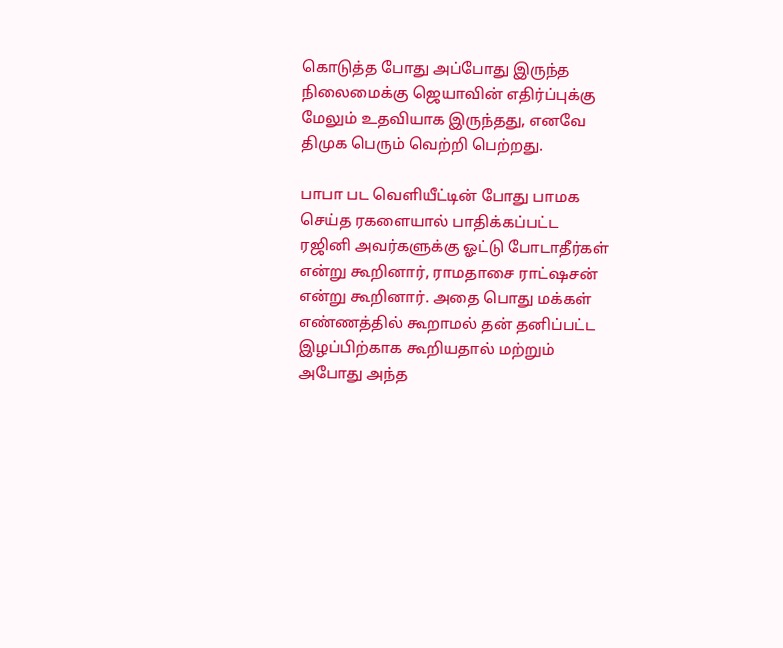கொடுத்த போது அப்போது இருந்த நிலைமைக்கு ஜெயாவின் எதிர்ப்புக்கு மேலும் உதவியாக இருந்தது, எனவே திமுக பெரும் வெற்றி பெற்றது.

பாபா பட வெளியீட்டின் போது பாமக செய்த ரகளையால் பாதிக்கப்பட்ட ரஜினி அவர்களுக்கு ஓட்டு போடாதீர்கள் என்று கூறினார், ராமதாசை ராட்ஷசன் என்று கூறினார். அதை பொது மக்கள் எண்ணத்தில் கூறாமல் தன் தனிப்பட்ட இழப்பிற்காக கூறியதால் மற்றும் அபோது அந்த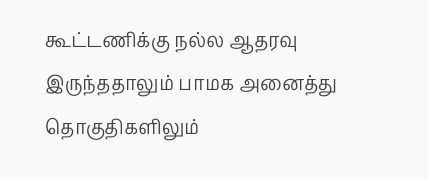கூட்டணிக்கு நல்ல ஆதரவு இருந்ததாலும் பாமக அனைத்து தொகுதிகளிலும்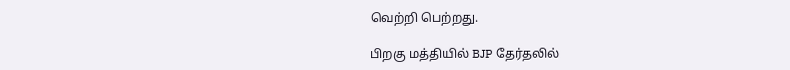வெற்றி பெற்றது.

பிறகு மத்தியில் BJP தேர்தலில்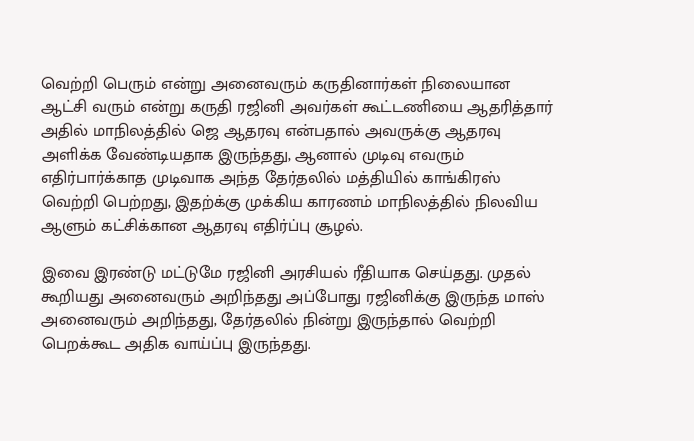வெற்றி பெரும் என்று அனைவரும் கருதினார்கள் நிலையான ஆட்சி வரும் என்று கருதி ரஜினி அவர்கள் கூட்டணியை ஆதரித்தார் அதில் மாநிலத்தில் ஜெ ஆதரவு என்பதால் அவருக்கு ஆதரவு அளிக்க வேண்டியதாக இருந்தது, ஆனால் முடிவு எவரும் எதிர்பார்க்காத முடிவாக அந்த தேர்தலில் மத்தியில் காங்கிரஸ் வெற்றி பெற்றது, இதற்க்கு முக்கிய காரணம் மாநிலத்தில் நிலவிய ஆளும் கட்சிக்கான ஆதரவு எதிர்ப்பு சூழல்.

இவை இரண்டு மட்டுமே ரஜினி அரசியல் ரீதியாக செய்தது. முதல் கூறியது அனைவரும் அறிந்தது அப்போது ரஜினிக்கு இருந்த மாஸ் அனைவரும் அறிந்தது, தேர்தலில் நின்று இருந்தால் வெற்றி பெறக்கூட அதிக வாய்ப்பு இருந்தது.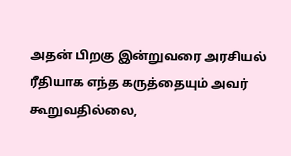அதன் பிறகு இன்றுவரை அரசியல் ரீதியாக எந்த கருத்தையும் அவர் கூறுவதில்லை,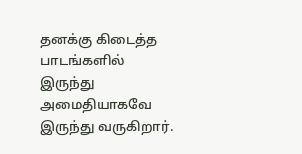தனக்கு கிடைத்த பாடங்களில் இருந்து அமைதியாகவே இருந்து வருகிறார்.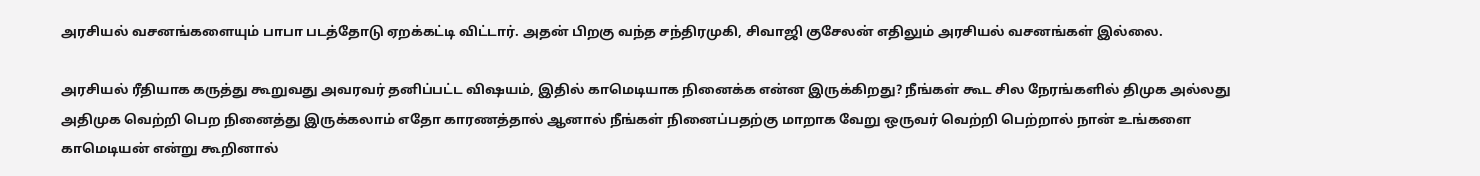அரசியல் வசனங்களையும் பாபா படத்தோடு ஏறக்கட்டி விட்டார். அதன் பிறகு வந்த சந்திரமுகி, சிவாஜி குசேலன் எதிலும் அரசியல் வசனங்கள் இல்லை.

அரசியல் ரீதியாக கருத்து கூறுவது அவரவர் தனிப்பட்ட விஷயம், இதில் காமெடியாக நினைக்க என்ன இருக்கிறது? நீங்கள் கூட சில நேரங்களில் திமுக அல்லது அதிமுக வெற்றி பெற நினைத்து இருக்கலாம் எதோ காரணத்தால் ஆனால் நீங்கள் நினைப்பதற்கு மாறாக வேறு ஒருவர் வெற்றி பெற்றால் நான் உங்களை காமெடியன் என்று கூறினால்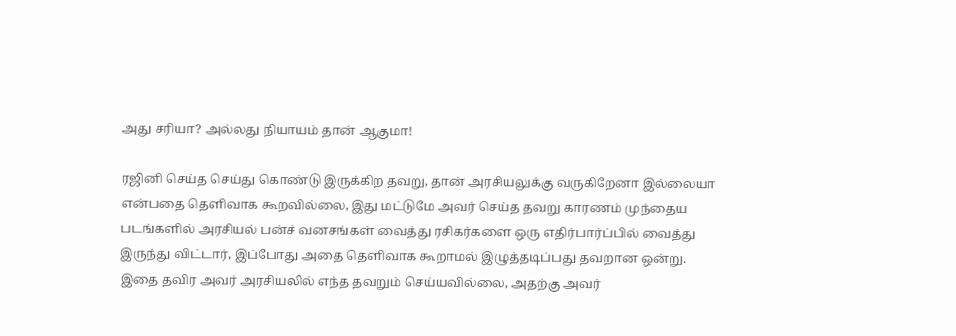அது சரியா? அல்லது நியாயம் தான் ஆகுமா!

ரஜினி செய்த செய்து கொண்டு இருக்கிற தவறு, தான் அரசியலுக்கு வருகிறேனா இல்லையா என்பதை தெளிவாக கூறவில்லை, இது மட்டுமே அவர் செய்த தவறு காரணம் முந்தைய படங்களில் அரசியல் பன்ச் வனசங்கள் வைத்து ரசிகர்களை ஒரு எதிர்பார்ப்பில் வைத்து இருந்து விட்டார், இப்போது அதை தெளிவாக கூறாமல் இழுத்தடிப்பது தவறான ஒன்று. இதை தவிர அவர் அரசியலில் எந்த தவறும் செய்யவில்லை, அதற்கு அவர்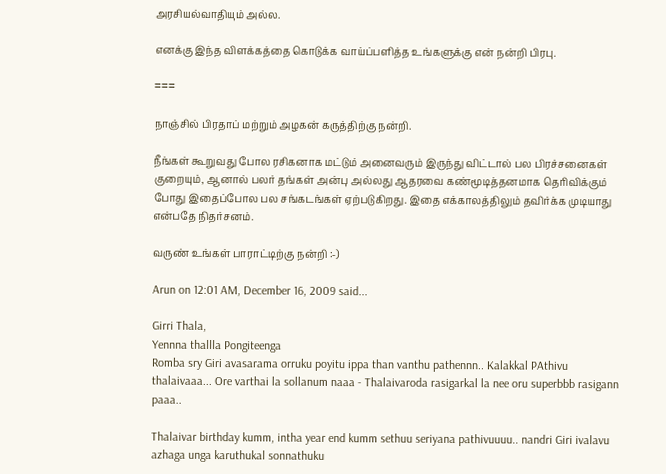அரசியல்வாதியும் அல்ல.

எனக்கு இந்த விளக்கத்தை கொடுக்க வாய்ப்பளித்த உங்களுக்கு என் நன்றி பிரபு.

===

நாஞ்சில் பிரதாப் மற்றும் அழகன் கருத்திற்கு நன்றி.

நீங்கள் கூறுவது போல ரசிகனாக மட்டும் அனைவரும் இருந்து விட்டால் பல பிரச்சனைகள் குறையும், ஆனால் பலர் தங்கள் அன்பு அல்லது ஆதரவை கண்மூடித்தனமாக தெரிவிக்கும் போது இதைப்போல பல சங்கடங்கள் ஏற்படுகிறது. இதை எக்காலத்திலும் தவிர்க்க முடியாது என்பதே நிதர்சனம்.

வருண் உங்கள் பாராட்டிற்கு நன்றி :-)

Arun on 12:01 AM, December 16, 2009 said...

Girri Thala,
Yennna thallla Pongiteenga
Romba sry Giri avasarama orruku poyitu ippa than vanthu pathennn.. Kalakkal PAthivu thalaivaaa... Ore varthai la sollanum naaa - Thalaivaroda rasigarkal la nee oru superbbb rasigann paaa..

Thalaivar birthday kumm, intha year end kumm sethuu seriyana pathivuuuu.. nandri Giri ivalavu azhaga unga karuthukal sonnathuku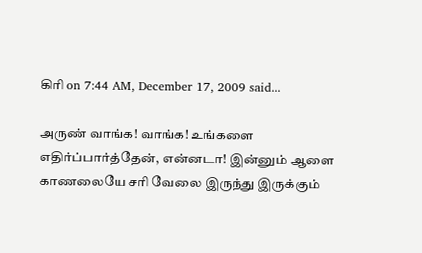கிரி on 7:44 AM, December 17, 2009 said...

அருண் வாங்க! வாங்க! உங்களை எதிர்ப்பார்த்தேன், என்னடா! இன்னும் ஆளை காணலையே சரி வேலை இருந்து இருக்கும்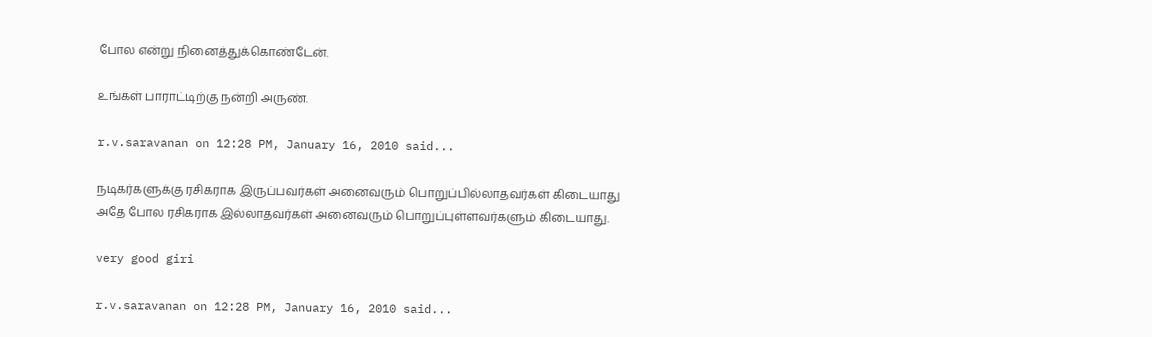போல என்று நினைத்துக்கொண்டேன்.

உங்கள் பாராட்டிற்கு நன்றி அருண்.

r.v.saravanan on 12:28 PM, January 16, 2010 said...

நடிகர்களுக்கு ரசிகராக இருப்பவர்கள் அனைவரும் பொறுப்பில்லாதவர்கள் கிடையாது அதே போல ரசிகராக இல்லாதவர்கள் அனைவரும் பொறுப்புள்ளவர்களும் கிடையாது.

very good giri

r.v.saravanan on 12:28 PM, January 16, 2010 said...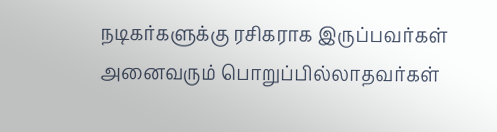நடிகர்களுக்கு ரசிகராக இருப்பவர்கள் அனைவரும் பொறுப்பில்லாதவர்கள்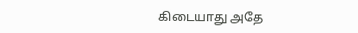கிடையாது அதே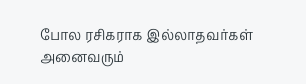போல ரசிகராக இல்லாதவர்கள் அனைவரும்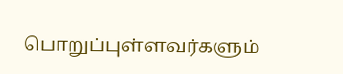பொறுப்புள்ளவர்களும்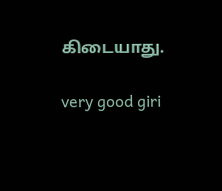கிடையாது.

very good giri